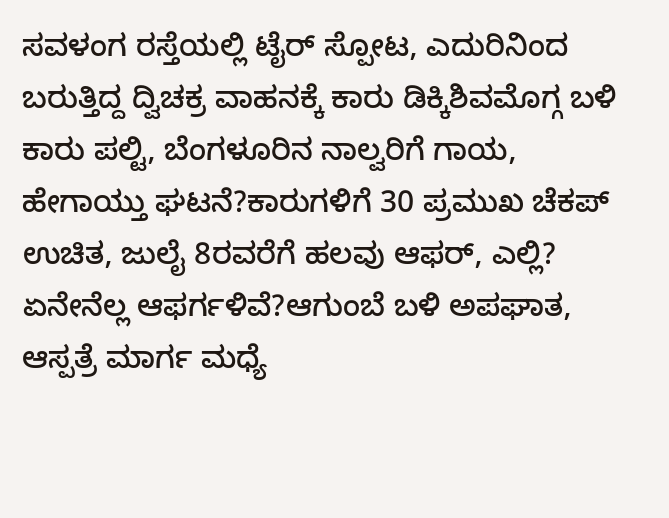ಸವಳಂಗ ರಸ್ತೆಯಲ್ಲಿ ಟೈರ್ ಸ್ಪೋಟ, ಎದುರಿನಿಂದ ಬರುತ್ತಿದ್ದ ದ್ವಿಚಕ್ರ ವಾಹನಕ್ಕೆ ಕಾರು ಡಿಕ್ಕಿಶಿವಮೊಗ್ಗ ಬಳಿ ಕಾರು ಪಲ್ಟಿ, ಬೆಂಗಳೂರಿನ ನಾಲ್ವರಿಗೆ ಗಾಯ, ಹೇಗಾಯ್ತು ಘಟನೆ?ಕಾರುಗಳಿಗೆ 30 ಪ್ರಮುಖ ಚೆಕಪ್ ಉಚಿತ, ಜುಲೈ 8ರವರೆಗೆ ಹಲವು ಆಫರ್, ಎಲ್ಲಿ? ಏನೇನೆಲ್ಲ ಆಫರ್ಗಳಿವೆ?ಆಗುಂಬೆ ಬಳಿ ಅಪಘಾತ, ಆಸ್ಪತ್ರೆ ಮಾರ್ಗ ಮಧ್ಯೆ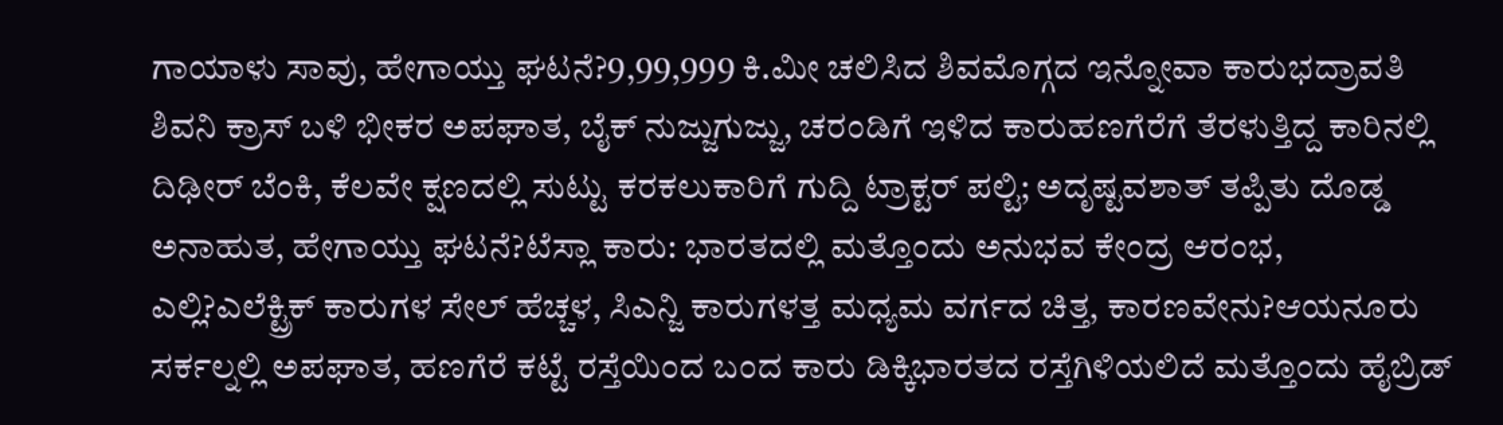ಗಾಯಾಳು ಸಾವು, ಹೇಗಾಯ್ತು ಘಟನೆ?9,99,999 ಕಿ.ಮೀ ಚಲಿಸಿದ ಶಿವಮೊಗ್ಗದ ಇನ್ನೋವಾ ಕಾರುಭದ್ರಾವತಿ ಶಿವನಿ ಕ್ರಾಸ್ ಬಳಿ ಭೀಕರ ಅಪಘಾತ, ಬೈಕ್ ನುಜ್ಜುಗುಜ್ಜು, ಚರಂಡಿಗೆ ಇಳಿದ ಕಾರುಹಣಗೆರೆಗೆ ತೆರಳುತ್ತಿದ್ದ ಕಾರಿನಲ್ಲಿ ದಿಢೀರ್ ಬೆಂಕಿ, ಕೆಲವೇ ಕ್ಷಣದಲ್ಲಿ ಸುಟ್ಟು ಕರಕಲುಕಾರಿಗೆ ಗುದ್ದಿ ಟ್ರಾಕ್ಟರ್ ಪಲ್ಟಿ; ಅದೃಷ್ಟವಶಾತ್ ತಪ್ಪಿತು ದೊಡ್ಡ ಅನಾಹುತ, ಹೇಗಾಯ್ತು ಘಟನೆ?ಟೆಸ್ಲಾ ಕಾರು: ಭಾರತದಲ್ಲಿ ಮತ್ತೊಂದು ಅನುಭವ ಕೇಂದ್ರ ಆರಂಭ, ಎಲ್ಲಿ?ಎಲೆಕ್ಟ್ರಿಕ್ ಕಾರುಗಳ ಸೇಲ್ ಹೆಚ್ಚಳ, ಸಿಎನ್ಜಿ ಕಾರುಗಳತ್ತ ಮಧ್ಯಮ ವರ್ಗದ ಚಿತ್ತ, ಕಾರಣವೇನು?ಆಯನೂರು ಸರ್ಕಲ್ನಲ್ಲಿ ಅಪಘಾತ, ಹಣಗೆರೆ ಕಟ್ಟೆ ರಸ್ತೆಯಿಂದ ಬಂದ ಕಾರು ಡಿಕ್ಕಿಭಾರತದ ರಸ್ತೆಗಿಳಿಯಲಿದೆ ಮತ್ತೊಂದು ಹೈಬ್ರಿಡ್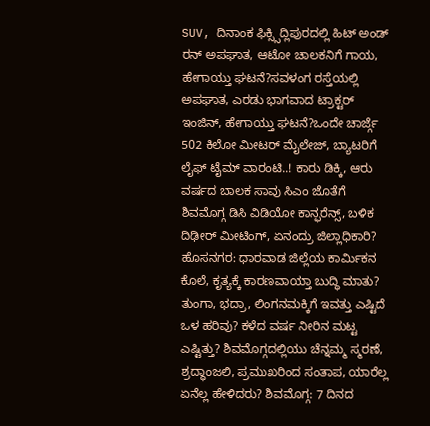SUV, ದಿನಾಂಕ ಫಿಕ್ಸ್ಸಿದ್ಲಿಪುರದಲ್ಲಿ ಹಿಟ್ ಅಂಡ್ ರನ್ ಅಪಘಾತ, ಆಟೋ ಚಾಲಕನಿಗೆ ಗಾಯ, ಹೇಗಾಯ್ತು ಘಟನೆ?ಸವಳಂಗ ರಸ್ತೆಯಲ್ಲಿ ಅಪಘಾತ, ಎರಡು ಭಾಗವಾದ ಟ್ರಾಕ್ಟರ್ ಇಂಜಿನ್, ಹೇಗಾಯ್ತು ಘಟನೆ?ಒಂದೇ ಚಾರ್ಜ್ಗೆ 502 ಕಿಲೋ ಮೀಟರ್ ಮೈಲೇಜ್, ಬ್ಯಾಟರಿಗೆ ಲೈಫ್ ಟೈಮ್ ವಾರಂಟಿ..! ಕಾರು ಡಿಕ್ಕಿ, ಆರು ವರ್ಷದ ಬಾಲಕ ಸಾವು ಸಿಎಂ ಜೊತೆಗೆ ಶಿವಮೊಗ್ಗ ಡಿಸಿ ವಿಡಿಯೋ ಕಾನ್ಫರೆನ್ಸ್, ಬಳಿಕ ದಿಢೀರ್ ಮೀಟಿಂಗ್, ಏನಂದ್ರು ಜಿಲ್ಲಾಧಿಕಾರಿ? ಹೊಸನಗರ: ಧಾರವಾಡ ಜಿಲ್ಲೆಯ ಕಾರ್ಮಿಕನ ಕೊಲೆ, ಕೃತ್ಯಕ್ಕೆ ಕಾರಣವಾಯ್ತಾ ಬುದ್ಧಿ ಮಾತು? ತುಂಗಾ, ಭದ್ರಾ, ಲಿಂಗನಮಕ್ಕಿಗೆ ಇವತ್ತು ಎಷ್ಟಿದೆ ಒಳ ಹರಿವು? ಕಳೆದ ವರ್ಷ ನೀರಿನ ಮಟ್ಟ ಎಷ್ಟಿತ್ತು? ಶಿವಮೊಗ್ಗದಲ್ಲಿಯು ಚೆನ್ನಮ್ಮ ಸ್ಮರಣೆ, ಶ್ರದ್ಧಾಂಜಲಿ, ಪ್ರಮುಖರಿಂದ ಸಂತಾಪ, ಯಾರೆಲ್ಲ ಏನೆಲ್ಲ ಹೇಳಿದರು? ಶಿವಮೊಗ್ಗ: 7 ದಿನದ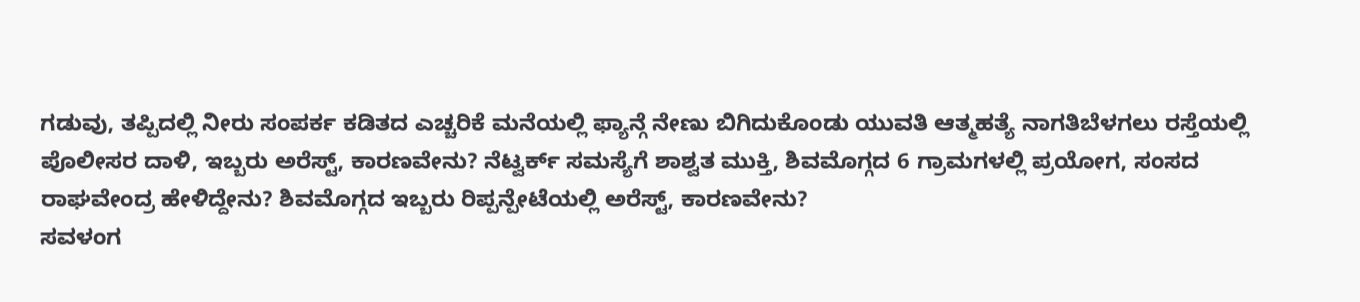ಗಡುವು, ತಪ್ಪಿದಲ್ಲಿ ನೀರು ಸಂಪರ್ಕ ಕಡಿತದ ಎಚ್ಚರಿಕೆ ಮನೆಯಲ್ಲಿ ಫ್ಯಾನ್ಗೆ ನೇಣು ಬಿಗಿದುಕೊಂಡು ಯುವತಿ ಆತ್ಮಹತ್ಯೆ ನಾಗತಿಬೆಳಗಲು ರಸ್ತೆಯಲ್ಲಿ ಪೊಲೀಸರ ದಾಳಿ, ಇಬ್ಬರು ಅರೆಸ್ಟ್, ಕಾರಣವೇನು? ನೆಟ್ವರ್ಕ್ ಸಮಸ್ಯೆಗೆ ಶಾಶ್ವತ ಮುಕ್ತಿ, ಶಿವಮೊಗ್ಗದ 6 ಗ್ರಾಮಗಳಲ್ಲಿ ಪ್ರಯೋಗ, ಸಂಸದ ರಾಘವೇಂದ್ರ ಹೇಳಿದ್ದೇನು? ಶಿವಮೊಗ್ಗದ ಇಬ್ಬರು ರಿಪ್ಪನ್ಪೇಟೆಯಲ್ಲಿ ಅರೆಸ್ಟ್, ಕಾರಣವೇನು?
ಸವಳಂಗ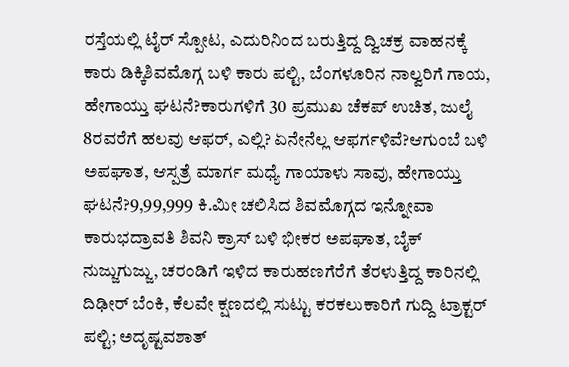ರಸ್ತೆಯಲ್ಲಿ ಟೈರ್ ಸ್ಪೋಟ, ಎದುರಿನಿಂದ ಬರುತ್ತಿದ್ದ ದ್ವಿಚಕ್ರ ವಾಹನಕ್ಕೆ ಕಾರು ಡಿಕ್ಕಿಶಿವಮೊಗ್ಗ ಬಳಿ ಕಾರು ಪಲ್ಟಿ, ಬೆಂಗಳೂರಿನ ನಾಲ್ವರಿಗೆ ಗಾಯ, ಹೇಗಾಯ್ತು ಘಟನೆ?ಕಾರುಗಳಿಗೆ 30 ಪ್ರಮುಖ ಚೆಕಪ್ ಉಚಿತ, ಜುಲೈ 8ರವರೆಗೆ ಹಲವು ಆಫರ್, ಎಲ್ಲಿ? ಏನೇನೆಲ್ಲ ಆಫರ್ಗಳಿವೆ?ಆಗುಂಬೆ ಬಳಿ ಅಪಘಾತ, ಆಸ್ಪತ್ರೆ ಮಾರ್ಗ ಮಧ್ಯೆ ಗಾಯಾಳು ಸಾವು, ಹೇಗಾಯ್ತು ಘಟನೆ?9,99,999 ಕಿ.ಮೀ ಚಲಿಸಿದ ಶಿವಮೊಗ್ಗದ ಇನ್ನೋವಾ ಕಾರುಭದ್ರಾವತಿ ಶಿವನಿ ಕ್ರಾಸ್ ಬಳಿ ಭೀಕರ ಅಪಘಾತ, ಬೈಕ್ ನುಜ್ಜುಗುಜ್ಜು, ಚರಂಡಿಗೆ ಇಳಿದ ಕಾರುಹಣಗೆರೆಗೆ ತೆರಳುತ್ತಿದ್ದ ಕಾರಿನಲ್ಲಿ ದಿಢೀರ್ ಬೆಂಕಿ, ಕೆಲವೇ ಕ್ಷಣದಲ್ಲಿ ಸುಟ್ಟು ಕರಕಲುಕಾರಿಗೆ ಗುದ್ದಿ ಟ್ರಾಕ್ಟರ್ ಪಲ್ಟಿ; ಅದೃಷ್ಟವಶಾತ್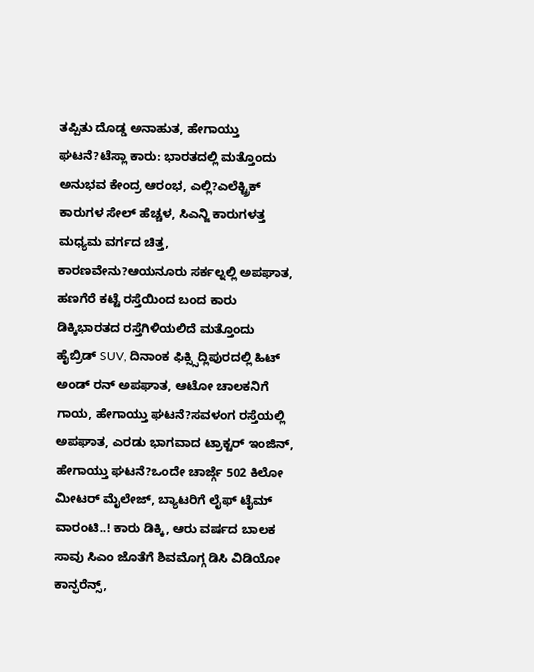ತಪ್ಪಿತು ದೊಡ್ಡ ಅನಾಹುತ, ಹೇಗಾಯ್ತು ಘಟನೆ?ಟೆಸ್ಲಾ ಕಾರು: ಭಾರತದಲ್ಲಿ ಮತ್ತೊಂದು ಅನುಭವ ಕೇಂದ್ರ ಆರಂಭ, ಎಲ್ಲಿ?ಎಲೆಕ್ಟ್ರಿಕ್ ಕಾರುಗಳ ಸೇಲ್ ಹೆಚ್ಚಳ, ಸಿಎನ್ಜಿ ಕಾರುಗಳತ್ತ ಮಧ್ಯಮ ವರ್ಗದ ಚಿತ್ತ, ಕಾರಣವೇನು?ಆಯನೂರು ಸರ್ಕಲ್ನಲ್ಲಿ ಅಪಘಾತ, ಹಣಗೆರೆ ಕಟ್ಟೆ ರಸ್ತೆಯಿಂದ ಬಂದ ಕಾರು ಡಿಕ್ಕಿಭಾರತದ ರಸ್ತೆಗಿಳಿಯಲಿದೆ ಮತ್ತೊಂದು ಹೈಬ್ರಿಡ್ SUV, ದಿನಾಂಕ ಫಿಕ್ಸ್ಸಿದ್ಲಿಪುರದಲ್ಲಿ ಹಿಟ್ ಅಂಡ್ ರನ್ ಅಪಘಾತ, ಆಟೋ ಚಾಲಕನಿಗೆ ಗಾಯ, ಹೇಗಾಯ್ತು ಘಟನೆ?ಸವಳಂಗ ರಸ್ತೆಯಲ್ಲಿ ಅಪಘಾತ, ಎರಡು ಭಾಗವಾದ ಟ್ರಾಕ್ಟರ್ ಇಂಜಿನ್, ಹೇಗಾಯ್ತು ಘಟನೆ?ಒಂದೇ ಚಾರ್ಜ್ಗೆ 502 ಕಿಲೋ ಮೀಟರ್ ಮೈಲೇಜ್, ಬ್ಯಾಟರಿಗೆ ಲೈಫ್ ಟೈಮ್ ವಾರಂಟಿ..! ಕಾರು ಡಿಕ್ಕಿ, ಆರು ವರ್ಷದ ಬಾಲಕ ಸಾವು ಸಿಎಂ ಜೊತೆಗೆ ಶಿವಮೊಗ್ಗ ಡಿಸಿ ವಿಡಿಯೋ ಕಾನ್ಫರೆನ್ಸ್,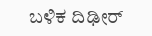ಬಳಿಕ ದಿಢೀರ್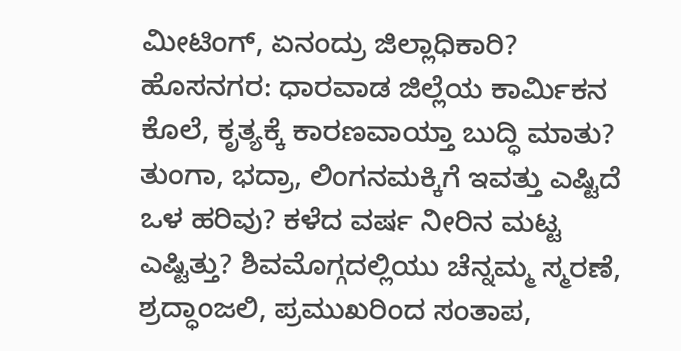ಮೀಟಿಂಗ್, ಏನಂದ್ರು ಜಿಲ್ಲಾಧಿಕಾರಿ? ಹೊಸನಗರ: ಧಾರವಾಡ ಜಿಲ್ಲೆಯ ಕಾರ್ಮಿಕನ ಕೊಲೆ, ಕೃತ್ಯಕ್ಕೆ ಕಾರಣವಾಯ್ತಾ ಬುದ್ಧಿ ಮಾತು? ತುಂಗಾ, ಭದ್ರಾ, ಲಿಂಗನಮಕ್ಕಿಗೆ ಇವತ್ತು ಎಷ್ಟಿದೆ ಒಳ ಹರಿವು? ಕಳೆದ ವರ್ಷ ನೀರಿನ ಮಟ್ಟ ಎಷ್ಟಿತ್ತು? ಶಿವಮೊಗ್ಗದಲ್ಲಿಯು ಚೆನ್ನಮ್ಮ ಸ್ಮರಣೆ, ಶ್ರದ್ಧಾಂಜಲಿ, ಪ್ರಮುಖರಿಂದ ಸಂತಾಪ,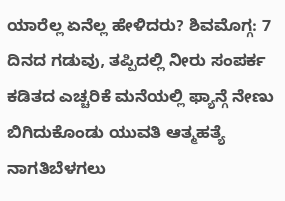ಯಾರೆಲ್ಲ ಏನೆಲ್ಲ ಹೇಳಿದರು? ಶಿವಮೊಗ್ಗ: 7 ದಿನದ ಗಡುವು, ತಪ್ಪಿದಲ್ಲಿ ನೀರು ಸಂಪರ್ಕ ಕಡಿತದ ಎಚ್ಚರಿಕೆ ಮನೆಯಲ್ಲಿ ಫ್ಯಾನ್ಗೆ ನೇಣು ಬಿಗಿದುಕೊಂಡು ಯುವತಿ ಆತ್ಮಹತ್ಯೆ ನಾಗತಿಬೆಳಗಲು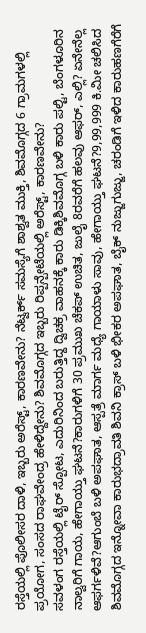ರಸ್ತೆಯಲ್ಲಿ ಪೊಲೀಸರ ದಾಳಿ, ಇಬ್ಬರು ಅರೆಸ್ಟ್, ಕಾರಣವೇನು? ನೆಟ್ವರ್ಕ್ ಸಮಸ್ಯೆಗೆ ಶಾಶ್ವತ ಮುಕ್ತಿ, ಶಿವಮೊಗ್ಗದ 6 ಗ್ರಾಮಗಳಲ್ಲಿ ಪ್ರಯೋಗ, ಸಂಸದ ರಾಘವೇಂದ್ರ ಹೇಳಿದ್ದೇನು? ಶಿವಮೊಗ್ಗದ ಇಬ್ಬರು ರಿಪ್ಪನ್ಪೇಟೆಯಲ್ಲಿ ಅರೆಸ್ಟ್, ಕಾರಣವೇನು?
ಸವಳಂಗ ರಸ್ತೆಯಲ್ಲಿ ಟೈರ್ ಸ್ಪೋಟ, ಎದುರಿನಿಂದ ಬರುತ್ತಿದ್ದ ದ್ವಿಚಕ್ರ ವಾಹನಕ್ಕೆ ಕಾರು ಡಿಕ್ಕಿಶಿವಮೊಗ್ಗ ಬಳಿ ಕಾರು ಪಲ್ಟಿ, ಬೆಂಗಳೂರಿನ ನಾಲ್ವರಿಗೆ ಗಾಯ, ಹೇಗಾಯ್ತು ಘಟನೆ?ಕಾರುಗಳಿಗೆ 30 ಪ್ರಮುಖ ಚೆಕಪ್ ಉಚಿತ, ಜುಲೈ 8ರವರೆಗೆ ಹಲವು ಆಫರ್, ಎಲ್ಲಿ? ಏನೇನೆಲ್ಲ ಆಫರ್ಗಳಿವೆ?ಆಗುಂಬೆ ಬಳಿ ಅಪಘಾತ, ಆಸ್ಪತ್ರೆ ಮಾರ್ಗ ಮಧ್ಯೆ ಗಾಯಾಳು ಸಾವು, ಹೇಗಾಯ್ತು ಘಟನೆ?9,99,999 ಕಿ.ಮೀ ಚಲಿಸಿದ ಶಿವಮೊಗ್ಗದ ಇನ್ನೋವಾ ಕಾರುಭದ್ರಾವತಿ ಶಿವನಿ ಕ್ರಾಸ್ ಬಳಿ ಭೀಕರ ಅಪಘಾತ, ಬೈಕ್ ನುಜ್ಜುಗುಜ್ಜು, ಚರಂಡಿಗೆ ಇಳಿದ ಕಾರುಹಣಗೆರೆಗೆ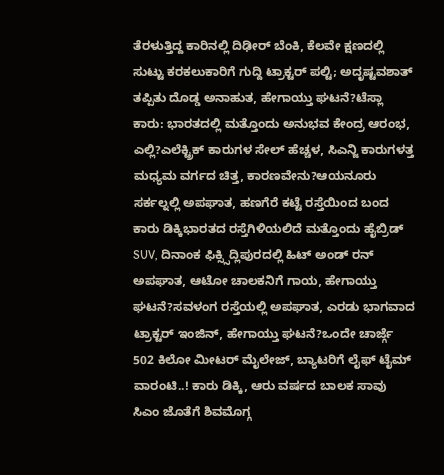ತೆರಳುತ್ತಿದ್ದ ಕಾರಿನಲ್ಲಿ ದಿಢೀರ್ ಬೆಂಕಿ, ಕೆಲವೇ ಕ್ಷಣದಲ್ಲಿ ಸುಟ್ಟು ಕರಕಲುಕಾರಿಗೆ ಗುದ್ದಿ ಟ್ರಾಕ್ಟರ್ ಪಲ್ಟಿ; ಅದೃಷ್ಟವಶಾತ್ ತಪ್ಪಿತು ದೊಡ್ಡ ಅನಾಹುತ, ಹೇಗಾಯ್ತು ಘಟನೆ?ಟೆಸ್ಲಾ ಕಾರು: ಭಾರತದಲ್ಲಿ ಮತ್ತೊಂದು ಅನುಭವ ಕೇಂದ್ರ ಆರಂಭ, ಎಲ್ಲಿ?ಎಲೆಕ್ಟ್ರಿಕ್ ಕಾರುಗಳ ಸೇಲ್ ಹೆಚ್ಚಳ, ಸಿಎನ್ಜಿ ಕಾರುಗಳತ್ತ ಮಧ್ಯಮ ವರ್ಗದ ಚಿತ್ತ, ಕಾರಣವೇನು?ಆಯನೂರು ಸರ್ಕಲ್ನಲ್ಲಿ ಅಪಘಾತ, ಹಣಗೆರೆ ಕಟ್ಟೆ ರಸ್ತೆಯಿಂದ ಬಂದ ಕಾರು ಡಿಕ್ಕಿಭಾರತದ ರಸ್ತೆಗಿಳಿಯಲಿದೆ ಮತ್ತೊಂದು ಹೈಬ್ರಿಡ್ SUV, ದಿನಾಂಕ ಫಿಕ್ಸ್ಸಿದ್ಲಿಪುರದಲ್ಲಿ ಹಿಟ್ ಅಂಡ್ ರನ್ ಅಪಘಾತ, ಆಟೋ ಚಾಲಕನಿಗೆ ಗಾಯ, ಹೇಗಾಯ್ತು ಘಟನೆ?ಸವಳಂಗ ರಸ್ತೆಯಲ್ಲಿ ಅಪಘಾತ, ಎರಡು ಭಾಗವಾದ ಟ್ರಾಕ್ಟರ್ ಇಂಜಿನ್, ಹೇಗಾಯ್ತು ಘಟನೆ?ಒಂದೇ ಚಾರ್ಜ್ಗೆ 502 ಕಿಲೋ ಮೀಟರ್ ಮೈಲೇಜ್, ಬ್ಯಾಟರಿಗೆ ಲೈಫ್ ಟೈಮ್ ವಾರಂಟಿ..! ಕಾರು ಡಿಕ್ಕಿ, ಆರು ವರ್ಷದ ಬಾಲಕ ಸಾವು ಸಿಎಂ ಜೊತೆಗೆ ಶಿವಮೊಗ್ಗ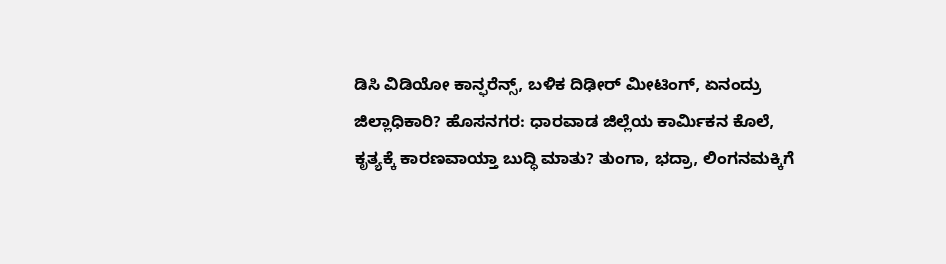ಡಿಸಿ ವಿಡಿಯೋ ಕಾನ್ಫರೆನ್ಸ್, ಬಳಿಕ ದಿಢೀರ್ ಮೀಟಿಂಗ್, ಏನಂದ್ರು ಜಿಲ್ಲಾಧಿಕಾರಿ? ಹೊಸನಗರ: ಧಾರವಾಡ ಜಿಲ್ಲೆಯ ಕಾರ್ಮಿಕನ ಕೊಲೆ, ಕೃತ್ಯಕ್ಕೆ ಕಾರಣವಾಯ್ತಾ ಬುದ್ಧಿ ಮಾತು? ತುಂಗಾ, ಭದ್ರಾ, ಲಿಂಗನಮಕ್ಕಿಗೆ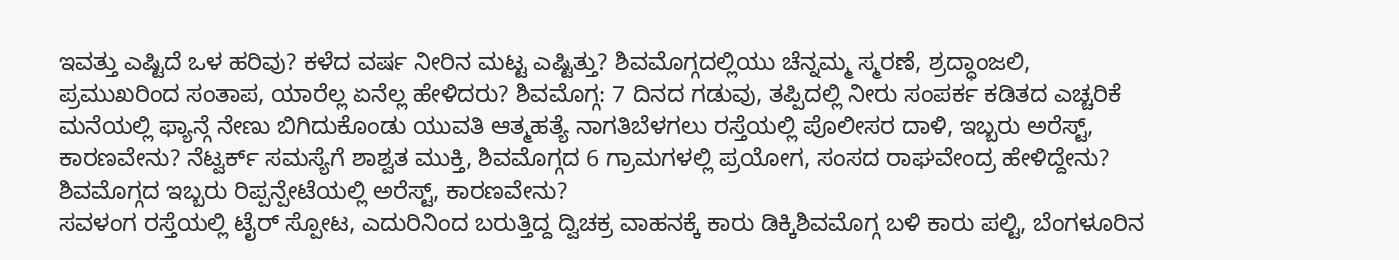ಇವತ್ತು ಎಷ್ಟಿದೆ ಒಳ ಹರಿವು? ಕಳೆದ ವರ್ಷ ನೀರಿನ ಮಟ್ಟ ಎಷ್ಟಿತ್ತು? ಶಿವಮೊಗ್ಗದಲ್ಲಿಯು ಚೆನ್ನಮ್ಮ ಸ್ಮರಣೆ, ಶ್ರದ್ಧಾಂಜಲಿ, ಪ್ರಮುಖರಿಂದ ಸಂತಾಪ, ಯಾರೆಲ್ಲ ಏನೆಲ್ಲ ಹೇಳಿದರು? ಶಿವಮೊಗ್ಗ: 7 ದಿನದ ಗಡುವು, ತಪ್ಪಿದಲ್ಲಿ ನೀರು ಸಂಪರ್ಕ ಕಡಿತದ ಎಚ್ಚರಿಕೆ ಮನೆಯಲ್ಲಿ ಫ್ಯಾನ್ಗೆ ನೇಣು ಬಿಗಿದುಕೊಂಡು ಯುವತಿ ಆತ್ಮಹತ್ಯೆ ನಾಗತಿಬೆಳಗಲು ರಸ್ತೆಯಲ್ಲಿ ಪೊಲೀಸರ ದಾಳಿ, ಇಬ್ಬರು ಅರೆಸ್ಟ್, ಕಾರಣವೇನು? ನೆಟ್ವರ್ಕ್ ಸಮಸ್ಯೆಗೆ ಶಾಶ್ವತ ಮುಕ್ತಿ, ಶಿವಮೊಗ್ಗದ 6 ಗ್ರಾಮಗಳಲ್ಲಿ ಪ್ರಯೋಗ, ಸಂಸದ ರಾಘವೇಂದ್ರ ಹೇಳಿದ್ದೇನು? ಶಿವಮೊಗ್ಗದ ಇಬ್ಬರು ರಿಪ್ಪನ್ಪೇಟೆಯಲ್ಲಿ ಅರೆಸ್ಟ್, ಕಾರಣವೇನು?
ಸವಳಂಗ ರಸ್ತೆಯಲ್ಲಿ ಟೈರ್ ಸ್ಪೋಟ, ಎದುರಿನಿಂದ ಬರುತ್ತಿದ್ದ ದ್ವಿಚಕ್ರ ವಾಹನಕ್ಕೆ ಕಾರು ಡಿಕ್ಕಿಶಿವಮೊಗ್ಗ ಬಳಿ ಕಾರು ಪಲ್ಟಿ, ಬೆಂಗಳೂರಿನ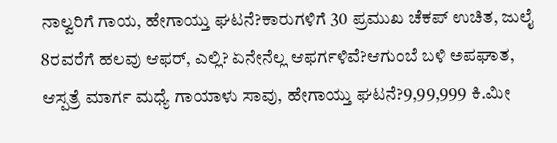ನಾಲ್ವರಿಗೆ ಗಾಯ, ಹೇಗಾಯ್ತು ಘಟನೆ?ಕಾರುಗಳಿಗೆ 30 ಪ್ರಮುಖ ಚೆಕಪ್ ಉಚಿತ, ಜುಲೈ 8ರವರೆಗೆ ಹಲವು ಆಫರ್, ಎಲ್ಲಿ? ಏನೇನೆಲ್ಲ ಆಫರ್ಗಳಿವೆ?ಆಗುಂಬೆ ಬಳಿ ಅಪಘಾತ, ಆಸ್ಪತ್ರೆ ಮಾರ್ಗ ಮಧ್ಯೆ ಗಾಯಾಳು ಸಾವು, ಹೇಗಾಯ್ತು ಘಟನೆ?9,99,999 ಕಿ.ಮೀ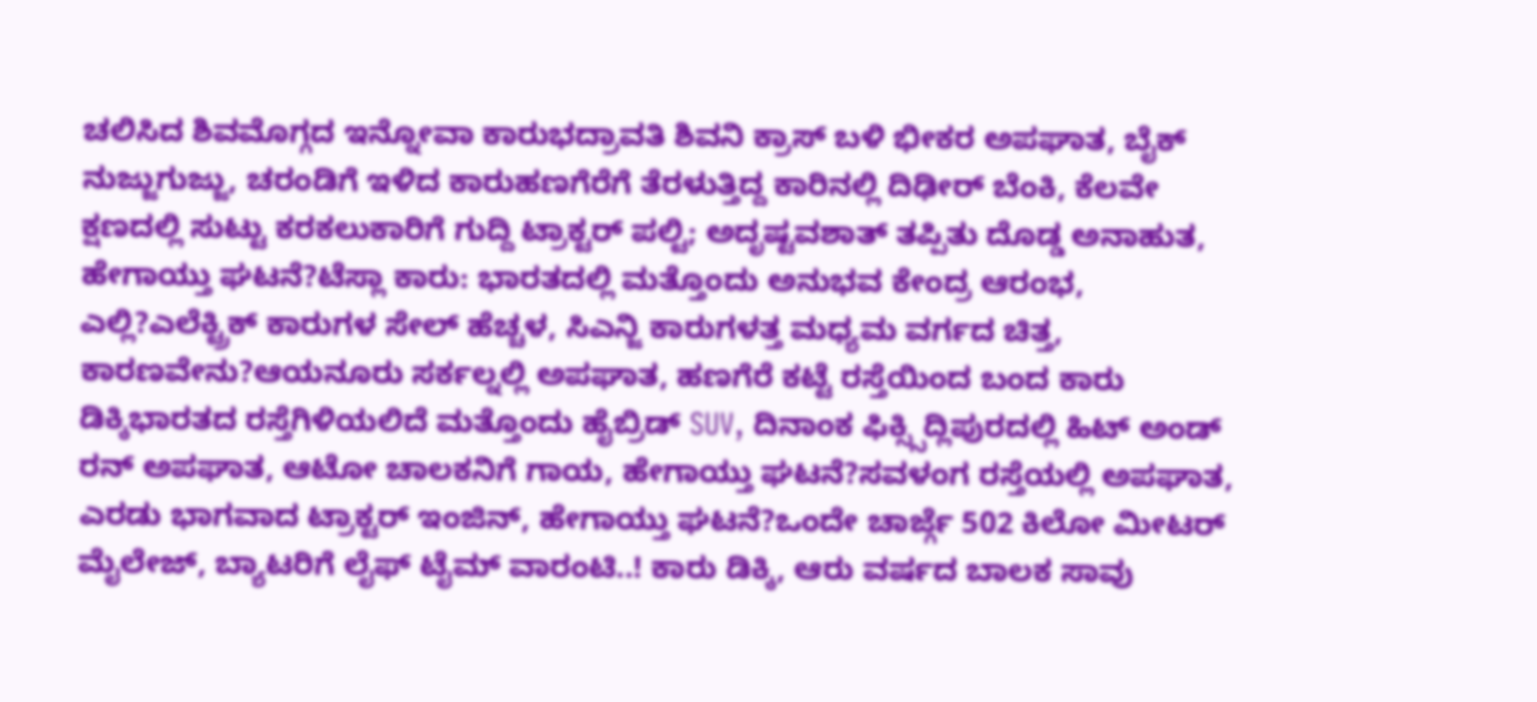ಚಲಿಸಿದ ಶಿವಮೊಗ್ಗದ ಇನ್ನೋವಾ ಕಾರುಭದ್ರಾವತಿ ಶಿವನಿ ಕ್ರಾಸ್ ಬಳಿ ಭೀಕರ ಅಪಘಾತ, ಬೈಕ್ ನುಜ್ಜುಗುಜ್ಜು, ಚರಂಡಿಗೆ ಇಳಿದ ಕಾರುಹಣಗೆರೆಗೆ ತೆರಳುತ್ತಿದ್ದ ಕಾರಿನಲ್ಲಿ ದಿಢೀರ್ ಬೆಂಕಿ, ಕೆಲವೇ ಕ್ಷಣದಲ್ಲಿ ಸುಟ್ಟು ಕರಕಲುಕಾರಿಗೆ ಗುದ್ದಿ ಟ್ರಾಕ್ಟರ್ ಪಲ್ಟಿ; ಅದೃಷ್ಟವಶಾತ್ ತಪ್ಪಿತು ದೊಡ್ಡ ಅನಾಹುತ, ಹೇಗಾಯ್ತು ಘಟನೆ?ಟೆಸ್ಲಾ ಕಾರು: ಭಾರತದಲ್ಲಿ ಮತ್ತೊಂದು ಅನುಭವ ಕೇಂದ್ರ ಆರಂಭ, ಎಲ್ಲಿ?ಎಲೆಕ್ಟ್ರಿಕ್ ಕಾರುಗಳ ಸೇಲ್ ಹೆಚ್ಚಳ, ಸಿಎನ್ಜಿ ಕಾರುಗಳತ್ತ ಮಧ್ಯಮ ವರ್ಗದ ಚಿತ್ತ, ಕಾರಣವೇನು?ಆಯನೂರು ಸರ್ಕಲ್ನಲ್ಲಿ ಅಪಘಾತ, ಹಣಗೆರೆ ಕಟ್ಟೆ ರಸ್ತೆಯಿಂದ ಬಂದ ಕಾರು ಡಿಕ್ಕಿಭಾರತದ ರಸ್ತೆಗಿಳಿಯಲಿದೆ ಮತ್ತೊಂದು ಹೈಬ್ರಿಡ್ SUV, ದಿನಾಂಕ ಫಿಕ್ಸ್ಸಿದ್ಲಿಪುರದಲ್ಲಿ ಹಿಟ್ ಅಂಡ್ ರನ್ ಅಪಘಾತ, ಆಟೋ ಚಾಲಕನಿಗೆ ಗಾಯ, ಹೇಗಾಯ್ತು ಘಟನೆ?ಸವಳಂಗ ರಸ್ತೆಯಲ್ಲಿ ಅಪಘಾತ, ಎರಡು ಭಾಗವಾದ ಟ್ರಾಕ್ಟರ್ ಇಂಜಿನ್, ಹೇಗಾಯ್ತು ಘಟನೆ?ಒಂದೇ ಚಾರ್ಜ್ಗೆ 502 ಕಿಲೋ ಮೀಟರ್ ಮೈಲೇಜ್, ಬ್ಯಾಟರಿಗೆ ಲೈಫ್ ಟೈಮ್ ವಾರಂಟಿ..! ಕಾರು ಡಿಕ್ಕಿ, ಆರು ವರ್ಷದ ಬಾಲಕ ಸಾವು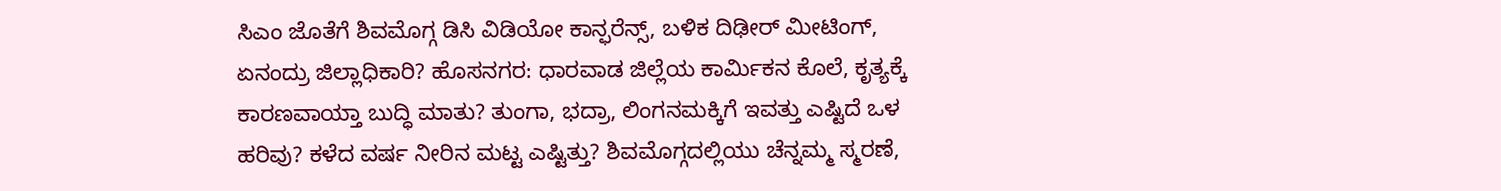ಸಿಎಂ ಜೊತೆಗೆ ಶಿವಮೊಗ್ಗ ಡಿಸಿ ವಿಡಿಯೋ ಕಾನ್ಫರೆನ್ಸ್, ಬಳಿಕ ದಿಢೀರ್ ಮೀಟಿಂಗ್, ಏನಂದ್ರು ಜಿಲ್ಲಾಧಿಕಾರಿ? ಹೊಸನಗರ: ಧಾರವಾಡ ಜಿಲ್ಲೆಯ ಕಾರ್ಮಿಕನ ಕೊಲೆ, ಕೃತ್ಯಕ್ಕೆ ಕಾರಣವಾಯ್ತಾ ಬುದ್ಧಿ ಮಾತು? ತುಂಗಾ, ಭದ್ರಾ, ಲಿಂಗನಮಕ್ಕಿಗೆ ಇವತ್ತು ಎಷ್ಟಿದೆ ಒಳ ಹರಿವು? ಕಳೆದ ವರ್ಷ ನೀರಿನ ಮಟ್ಟ ಎಷ್ಟಿತ್ತು? ಶಿವಮೊಗ್ಗದಲ್ಲಿಯು ಚೆನ್ನಮ್ಮ ಸ್ಮರಣೆ,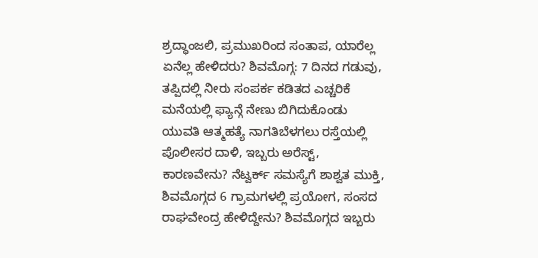ಶ್ರದ್ಧಾಂಜಲಿ, ಪ್ರಮುಖರಿಂದ ಸಂತಾಪ, ಯಾರೆಲ್ಲ ಏನೆಲ್ಲ ಹೇಳಿದರು? ಶಿವಮೊಗ್ಗ: 7 ದಿನದ ಗಡುವು, ತಪ್ಪಿದಲ್ಲಿ ನೀರು ಸಂಪರ್ಕ ಕಡಿತದ ಎಚ್ಚರಿಕೆ ಮನೆಯಲ್ಲಿ ಫ್ಯಾನ್ಗೆ ನೇಣು ಬಿಗಿದುಕೊಂಡು ಯುವತಿ ಆತ್ಮಹತ್ಯೆ ನಾಗತಿಬೆಳಗಲು ರಸ್ತೆಯಲ್ಲಿ ಪೊಲೀಸರ ದಾಳಿ, ಇಬ್ಬರು ಅರೆಸ್ಟ್, ಕಾರಣವೇನು? ನೆಟ್ವರ್ಕ್ ಸಮಸ್ಯೆಗೆ ಶಾಶ್ವತ ಮುಕ್ತಿ, ಶಿವಮೊಗ್ಗದ 6 ಗ್ರಾಮಗಳಲ್ಲಿ ಪ್ರಯೋಗ, ಸಂಸದ ರಾಘವೇಂದ್ರ ಹೇಳಿದ್ದೇನು? ಶಿವಮೊಗ್ಗದ ಇಬ್ಬರು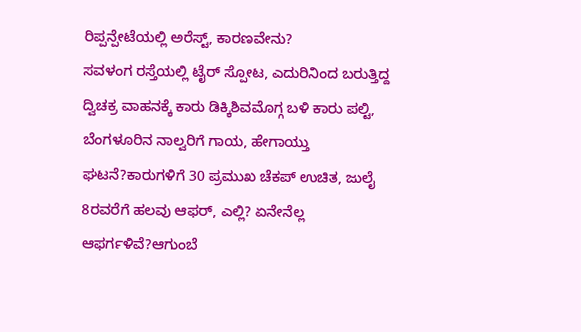ರಿಪ್ಪನ್ಪೇಟೆಯಲ್ಲಿ ಅರೆಸ್ಟ್, ಕಾರಣವೇನು?
ಸವಳಂಗ ರಸ್ತೆಯಲ್ಲಿ ಟೈರ್ ಸ್ಪೋಟ, ಎದುರಿನಿಂದ ಬರುತ್ತಿದ್ದ ದ್ವಿಚಕ್ರ ವಾಹನಕ್ಕೆ ಕಾರು ಡಿಕ್ಕಿಶಿವಮೊಗ್ಗ ಬಳಿ ಕಾರು ಪಲ್ಟಿ, ಬೆಂಗಳೂರಿನ ನಾಲ್ವರಿಗೆ ಗಾಯ, ಹೇಗಾಯ್ತು ಘಟನೆ?ಕಾರುಗಳಿಗೆ 30 ಪ್ರಮುಖ ಚೆಕಪ್ ಉಚಿತ, ಜುಲೈ 8ರವರೆಗೆ ಹಲವು ಆಫರ್, ಎಲ್ಲಿ? ಏನೇನೆಲ್ಲ ಆಫರ್ಗಳಿವೆ?ಆಗುಂಬೆ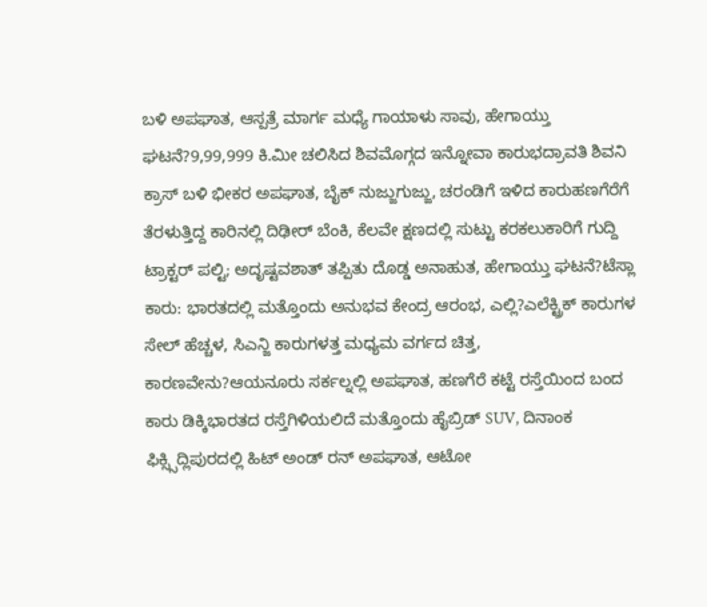ಬಳಿ ಅಪಘಾತ, ಆಸ್ಪತ್ರೆ ಮಾರ್ಗ ಮಧ್ಯೆ ಗಾಯಾಳು ಸಾವು, ಹೇಗಾಯ್ತು ಘಟನೆ?9,99,999 ಕಿ.ಮೀ ಚಲಿಸಿದ ಶಿವಮೊಗ್ಗದ ಇನ್ನೋವಾ ಕಾರುಭದ್ರಾವತಿ ಶಿವನಿ ಕ್ರಾಸ್ ಬಳಿ ಭೀಕರ ಅಪಘಾತ, ಬೈಕ್ ನುಜ್ಜುಗುಜ್ಜು, ಚರಂಡಿಗೆ ಇಳಿದ ಕಾರುಹಣಗೆರೆಗೆ ತೆರಳುತ್ತಿದ್ದ ಕಾರಿನಲ್ಲಿ ದಿಢೀರ್ ಬೆಂಕಿ, ಕೆಲವೇ ಕ್ಷಣದಲ್ಲಿ ಸುಟ್ಟು ಕರಕಲುಕಾರಿಗೆ ಗುದ್ದಿ ಟ್ರಾಕ್ಟರ್ ಪಲ್ಟಿ; ಅದೃಷ್ಟವಶಾತ್ ತಪ್ಪಿತು ದೊಡ್ಡ ಅನಾಹುತ, ಹೇಗಾಯ್ತು ಘಟನೆ?ಟೆಸ್ಲಾ ಕಾರು: ಭಾರತದಲ್ಲಿ ಮತ್ತೊಂದು ಅನುಭವ ಕೇಂದ್ರ ಆರಂಭ, ಎಲ್ಲಿ?ಎಲೆಕ್ಟ್ರಿಕ್ ಕಾರುಗಳ ಸೇಲ್ ಹೆಚ್ಚಳ, ಸಿಎನ್ಜಿ ಕಾರುಗಳತ್ತ ಮಧ್ಯಮ ವರ್ಗದ ಚಿತ್ತ, ಕಾರಣವೇನು?ಆಯನೂರು ಸರ್ಕಲ್ನಲ್ಲಿ ಅಪಘಾತ, ಹಣಗೆರೆ ಕಟ್ಟೆ ರಸ್ತೆಯಿಂದ ಬಂದ ಕಾರು ಡಿಕ್ಕಿಭಾರತದ ರಸ್ತೆಗಿಳಿಯಲಿದೆ ಮತ್ತೊಂದು ಹೈಬ್ರಿಡ್ SUV, ದಿನಾಂಕ ಫಿಕ್ಸ್ಸಿದ್ಲಿಪುರದಲ್ಲಿ ಹಿಟ್ ಅಂಡ್ ರನ್ ಅಪಘಾತ, ಆಟೋ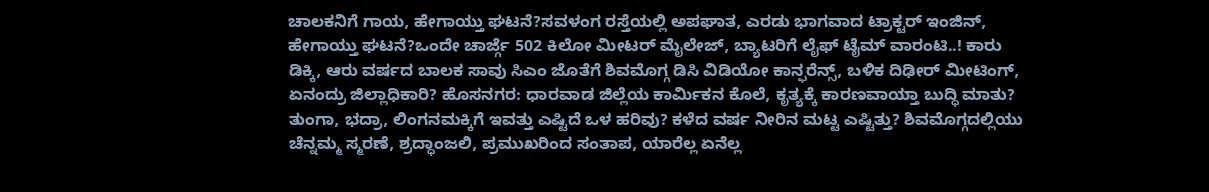ಚಾಲಕನಿಗೆ ಗಾಯ, ಹೇಗಾಯ್ತು ಘಟನೆ?ಸವಳಂಗ ರಸ್ತೆಯಲ್ಲಿ ಅಪಘಾತ, ಎರಡು ಭಾಗವಾದ ಟ್ರಾಕ್ಟರ್ ಇಂಜಿನ್, ಹೇಗಾಯ್ತು ಘಟನೆ?ಒಂದೇ ಚಾರ್ಜ್ಗೆ 502 ಕಿಲೋ ಮೀಟರ್ ಮೈಲೇಜ್, ಬ್ಯಾಟರಿಗೆ ಲೈಫ್ ಟೈಮ್ ವಾರಂಟಿ..! ಕಾರು ಡಿಕ್ಕಿ, ಆರು ವರ್ಷದ ಬಾಲಕ ಸಾವು ಸಿಎಂ ಜೊತೆಗೆ ಶಿವಮೊಗ್ಗ ಡಿಸಿ ವಿಡಿಯೋ ಕಾನ್ಫರೆನ್ಸ್, ಬಳಿಕ ದಿಢೀರ್ ಮೀಟಿಂಗ್, ಏನಂದ್ರು ಜಿಲ್ಲಾಧಿಕಾರಿ? ಹೊಸನಗರ: ಧಾರವಾಡ ಜಿಲ್ಲೆಯ ಕಾರ್ಮಿಕನ ಕೊಲೆ, ಕೃತ್ಯಕ್ಕೆ ಕಾರಣವಾಯ್ತಾ ಬುದ್ಧಿ ಮಾತು? ತುಂಗಾ, ಭದ್ರಾ, ಲಿಂಗನಮಕ್ಕಿಗೆ ಇವತ್ತು ಎಷ್ಟಿದೆ ಒಳ ಹರಿವು? ಕಳೆದ ವರ್ಷ ನೀರಿನ ಮಟ್ಟ ಎಷ್ಟಿತ್ತು? ಶಿವಮೊಗ್ಗದಲ್ಲಿಯು ಚೆನ್ನಮ್ಮ ಸ್ಮರಣೆ, ಶ್ರದ್ಧಾಂಜಲಿ, ಪ್ರಮುಖರಿಂದ ಸಂತಾಪ, ಯಾರೆಲ್ಲ ಏನೆಲ್ಲ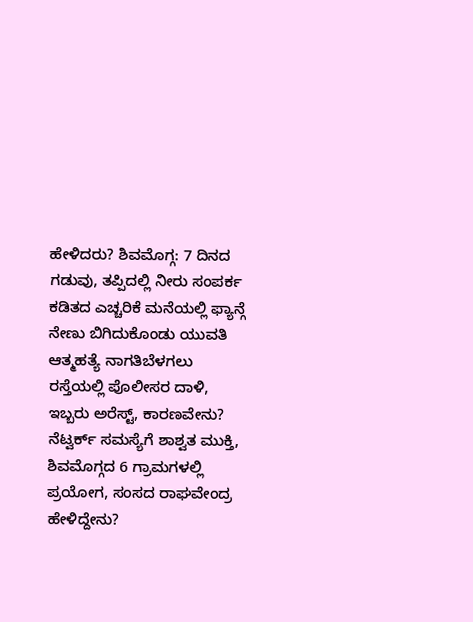ಹೇಳಿದರು? ಶಿವಮೊಗ್ಗ: 7 ದಿನದ ಗಡುವು, ತಪ್ಪಿದಲ್ಲಿ ನೀರು ಸಂಪರ್ಕ ಕಡಿತದ ಎಚ್ಚರಿಕೆ ಮನೆಯಲ್ಲಿ ಫ್ಯಾನ್ಗೆ ನೇಣು ಬಿಗಿದುಕೊಂಡು ಯುವತಿ ಆತ್ಮಹತ್ಯೆ ನಾಗತಿಬೆಳಗಲು ರಸ್ತೆಯಲ್ಲಿ ಪೊಲೀಸರ ದಾಳಿ, ಇಬ್ಬರು ಅರೆಸ್ಟ್, ಕಾರಣವೇನು? ನೆಟ್ವರ್ಕ್ ಸಮಸ್ಯೆಗೆ ಶಾಶ್ವತ ಮುಕ್ತಿ, ಶಿವಮೊಗ್ಗದ 6 ಗ್ರಾಮಗಳಲ್ಲಿ ಪ್ರಯೋಗ, ಸಂಸದ ರಾಘವೇಂದ್ರ ಹೇಳಿದ್ದೇನು?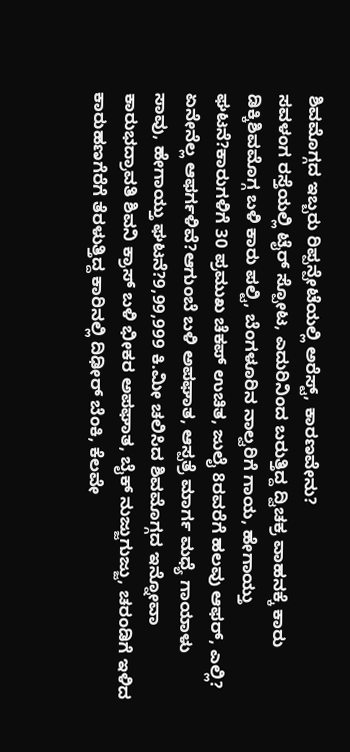ಶಿವಮೊಗ್ಗದ ಇಬ್ಬರು ರಿಪ್ಪನ್ಪೇಟೆಯಲ್ಲಿ ಅರೆಸ್ಟ್, ಕಾರಣವೇನು?
ಸವಳಂಗ ರಸ್ತೆಯಲ್ಲಿ ಟೈರ್ ಸ್ಪೋಟ, ಎದುರಿನಿಂದ ಬರುತ್ತಿದ್ದ ದ್ವಿಚಕ್ರ ವಾಹನಕ್ಕೆ ಕಾರು ಡಿಕ್ಕಿಶಿವಮೊಗ್ಗ ಬಳಿ ಕಾರು ಪಲ್ಟಿ, ಬೆಂಗಳೂರಿನ ನಾಲ್ವರಿಗೆ ಗಾಯ, ಹೇಗಾಯ್ತು ಘಟನೆ?ಕಾರುಗಳಿಗೆ 30 ಪ್ರಮುಖ ಚೆಕಪ್ ಉಚಿತ, ಜುಲೈ 8ರವರೆಗೆ ಹಲವು ಆಫರ್, ಎಲ್ಲಿ? ಏನೇನೆಲ್ಲ ಆಫರ್ಗಳಿವೆ?ಆಗುಂಬೆ ಬಳಿ ಅಪಘಾತ, ಆಸ್ಪತ್ರೆ ಮಾರ್ಗ ಮಧ್ಯೆ ಗಾಯಾಳು ಸಾವು, ಹೇಗಾಯ್ತು ಘಟನೆ?9,99,999 ಕಿ.ಮೀ ಚಲಿಸಿದ ಶಿವಮೊಗ್ಗದ ಇನ್ನೋವಾ ಕಾರುಭದ್ರಾವತಿ ಶಿವನಿ ಕ್ರಾಸ್ ಬಳಿ ಭೀಕರ ಅಪಘಾತ, ಬೈಕ್ ನುಜ್ಜುಗುಜ್ಜು, ಚರಂಡಿಗೆ ಇಳಿದ ಕಾರುಹಣಗೆರೆಗೆ ತೆರಳುತ್ತಿದ್ದ ಕಾರಿನಲ್ಲಿ ದಿಢೀರ್ ಬೆಂಕಿ, ಕೆಲವೇ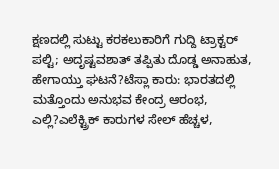ಕ್ಷಣದಲ್ಲಿ ಸುಟ್ಟು ಕರಕಲುಕಾರಿಗೆ ಗುದ್ದಿ ಟ್ರಾಕ್ಟರ್ ಪಲ್ಟಿ; ಅದೃಷ್ಟವಶಾತ್ ತಪ್ಪಿತು ದೊಡ್ಡ ಅನಾಹುತ, ಹೇಗಾಯ್ತು ಘಟನೆ?ಟೆಸ್ಲಾ ಕಾರು: ಭಾರತದಲ್ಲಿ ಮತ್ತೊಂದು ಅನುಭವ ಕೇಂದ್ರ ಆರಂಭ, ಎಲ್ಲಿ?ಎಲೆಕ್ಟ್ರಿಕ್ ಕಾರುಗಳ ಸೇಲ್ ಹೆಚ್ಚಳ,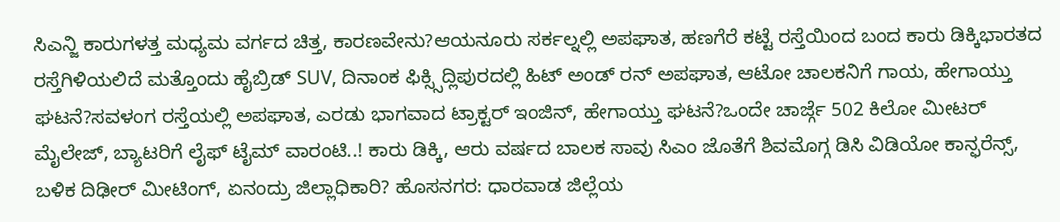ಸಿಎನ್ಜಿ ಕಾರುಗಳತ್ತ ಮಧ್ಯಮ ವರ್ಗದ ಚಿತ್ತ, ಕಾರಣವೇನು?ಆಯನೂರು ಸರ್ಕಲ್ನಲ್ಲಿ ಅಪಘಾತ, ಹಣಗೆರೆ ಕಟ್ಟೆ ರಸ್ತೆಯಿಂದ ಬಂದ ಕಾರು ಡಿಕ್ಕಿಭಾರತದ ರಸ್ತೆಗಿಳಿಯಲಿದೆ ಮತ್ತೊಂದು ಹೈಬ್ರಿಡ್ SUV, ದಿನಾಂಕ ಫಿಕ್ಸ್ಸಿದ್ಲಿಪುರದಲ್ಲಿ ಹಿಟ್ ಅಂಡ್ ರನ್ ಅಪಘಾತ, ಆಟೋ ಚಾಲಕನಿಗೆ ಗಾಯ, ಹೇಗಾಯ್ತು ಘಟನೆ?ಸವಳಂಗ ರಸ್ತೆಯಲ್ಲಿ ಅಪಘಾತ, ಎರಡು ಭಾಗವಾದ ಟ್ರಾಕ್ಟರ್ ಇಂಜಿನ್, ಹೇಗಾಯ್ತು ಘಟನೆ?ಒಂದೇ ಚಾರ್ಜ್ಗೆ 502 ಕಿಲೋ ಮೀಟರ್ ಮೈಲೇಜ್, ಬ್ಯಾಟರಿಗೆ ಲೈಫ್ ಟೈಮ್ ವಾರಂಟಿ..! ಕಾರು ಡಿಕ್ಕಿ, ಆರು ವರ್ಷದ ಬಾಲಕ ಸಾವು ಸಿಎಂ ಜೊತೆಗೆ ಶಿವಮೊಗ್ಗ ಡಿಸಿ ವಿಡಿಯೋ ಕಾನ್ಫರೆನ್ಸ್, ಬಳಿಕ ದಿಢೀರ್ ಮೀಟಿಂಗ್, ಏನಂದ್ರು ಜಿಲ್ಲಾಧಿಕಾರಿ? ಹೊಸನಗರ: ಧಾರವಾಡ ಜಿಲ್ಲೆಯ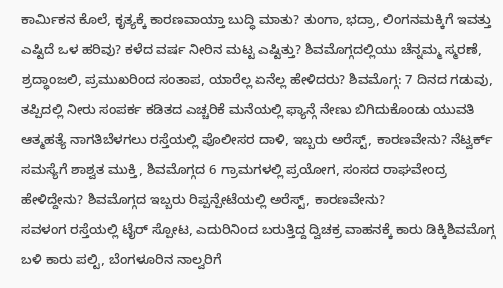ಕಾರ್ಮಿಕನ ಕೊಲೆ, ಕೃತ್ಯಕ್ಕೆ ಕಾರಣವಾಯ್ತಾ ಬುದ್ಧಿ ಮಾತು? ತುಂಗಾ, ಭದ್ರಾ, ಲಿಂಗನಮಕ್ಕಿಗೆ ಇವತ್ತು ಎಷ್ಟಿದೆ ಒಳ ಹರಿವು? ಕಳೆದ ವರ್ಷ ನೀರಿನ ಮಟ್ಟ ಎಷ್ಟಿತ್ತು? ಶಿವಮೊಗ್ಗದಲ್ಲಿಯು ಚೆನ್ನಮ್ಮ ಸ್ಮರಣೆ, ಶ್ರದ್ಧಾಂಜಲಿ, ಪ್ರಮುಖರಿಂದ ಸಂತಾಪ, ಯಾರೆಲ್ಲ ಏನೆಲ್ಲ ಹೇಳಿದರು? ಶಿವಮೊಗ್ಗ: 7 ದಿನದ ಗಡುವು, ತಪ್ಪಿದಲ್ಲಿ ನೀರು ಸಂಪರ್ಕ ಕಡಿತದ ಎಚ್ಚರಿಕೆ ಮನೆಯಲ್ಲಿ ಫ್ಯಾನ್ಗೆ ನೇಣು ಬಿಗಿದುಕೊಂಡು ಯುವತಿ ಆತ್ಮಹತ್ಯೆ ನಾಗತಿಬೆಳಗಲು ರಸ್ತೆಯಲ್ಲಿ ಪೊಲೀಸರ ದಾಳಿ, ಇಬ್ಬರು ಅರೆಸ್ಟ್, ಕಾರಣವೇನು? ನೆಟ್ವರ್ಕ್ ಸಮಸ್ಯೆಗೆ ಶಾಶ್ವತ ಮುಕ್ತಿ, ಶಿವಮೊಗ್ಗದ 6 ಗ್ರಾಮಗಳಲ್ಲಿ ಪ್ರಯೋಗ, ಸಂಸದ ರಾಘವೇಂದ್ರ ಹೇಳಿದ್ದೇನು? ಶಿವಮೊಗ್ಗದ ಇಬ್ಬರು ರಿಪ್ಪನ್ಪೇಟೆಯಲ್ಲಿ ಅರೆಸ್ಟ್, ಕಾರಣವೇನು?
ಸವಳಂಗ ರಸ್ತೆಯಲ್ಲಿ ಟೈರ್ ಸ್ಪೋಟ, ಎದುರಿನಿಂದ ಬರುತ್ತಿದ್ದ ದ್ವಿಚಕ್ರ ವಾಹನಕ್ಕೆ ಕಾರು ಡಿಕ್ಕಿಶಿವಮೊಗ್ಗ ಬಳಿ ಕಾರು ಪಲ್ಟಿ, ಬೆಂಗಳೂರಿನ ನಾಲ್ವರಿಗೆ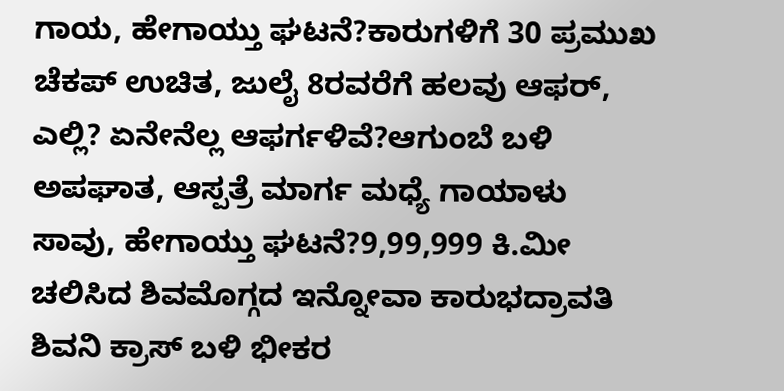ಗಾಯ, ಹೇಗಾಯ್ತು ಘಟನೆ?ಕಾರುಗಳಿಗೆ 30 ಪ್ರಮುಖ ಚೆಕಪ್ ಉಚಿತ, ಜುಲೈ 8ರವರೆಗೆ ಹಲವು ಆಫರ್, ಎಲ್ಲಿ? ಏನೇನೆಲ್ಲ ಆಫರ್ಗಳಿವೆ?ಆಗುಂಬೆ ಬಳಿ ಅಪಘಾತ, ಆಸ್ಪತ್ರೆ ಮಾರ್ಗ ಮಧ್ಯೆ ಗಾಯಾಳು ಸಾವು, ಹೇಗಾಯ್ತು ಘಟನೆ?9,99,999 ಕಿ.ಮೀ ಚಲಿಸಿದ ಶಿವಮೊಗ್ಗದ ಇನ್ನೋವಾ ಕಾರುಭದ್ರಾವತಿ ಶಿವನಿ ಕ್ರಾಸ್ ಬಳಿ ಭೀಕರ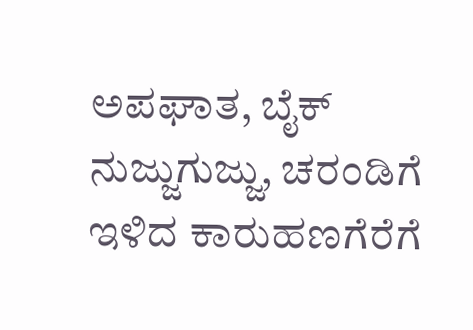ಅಪಘಾತ, ಬೈಕ್ ನುಜ್ಜುಗುಜ್ಜು, ಚರಂಡಿಗೆ ಇಳಿದ ಕಾರುಹಣಗೆರೆಗೆ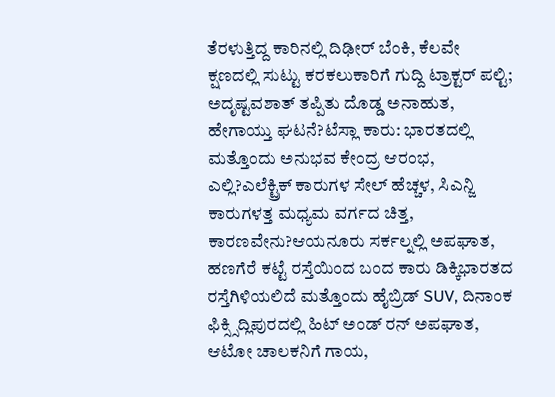ತೆರಳುತ್ತಿದ್ದ ಕಾರಿನಲ್ಲಿ ದಿಢೀರ್ ಬೆಂಕಿ, ಕೆಲವೇ ಕ್ಷಣದಲ್ಲಿ ಸುಟ್ಟು ಕರಕಲುಕಾರಿಗೆ ಗುದ್ದಿ ಟ್ರಾಕ್ಟರ್ ಪಲ್ಟಿ; ಅದೃಷ್ಟವಶಾತ್ ತಪ್ಪಿತು ದೊಡ್ಡ ಅನಾಹುತ, ಹೇಗಾಯ್ತು ಘಟನೆ?ಟೆಸ್ಲಾ ಕಾರು: ಭಾರತದಲ್ಲಿ ಮತ್ತೊಂದು ಅನುಭವ ಕೇಂದ್ರ ಆರಂಭ, ಎಲ್ಲಿ?ಎಲೆಕ್ಟ್ರಿಕ್ ಕಾರುಗಳ ಸೇಲ್ ಹೆಚ್ಚಳ, ಸಿಎನ್ಜಿ ಕಾರುಗಳತ್ತ ಮಧ್ಯಮ ವರ್ಗದ ಚಿತ್ತ, ಕಾರಣವೇನು?ಆಯನೂರು ಸರ್ಕಲ್ನಲ್ಲಿ ಅಪಘಾತ, ಹಣಗೆರೆ ಕಟ್ಟೆ ರಸ್ತೆಯಿಂದ ಬಂದ ಕಾರು ಡಿಕ್ಕಿಭಾರತದ ರಸ್ತೆಗಿಳಿಯಲಿದೆ ಮತ್ತೊಂದು ಹೈಬ್ರಿಡ್ SUV, ದಿನಾಂಕ ಫಿಕ್ಸ್ಸಿದ್ಲಿಪುರದಲ್ಲಿ ಹಿಟ್ ಅಂಡ್ ರನ್ ಅಪಘಾತ, ಆಟೋ ಚಾಲಕನಿಗೆ ಗಾಯ,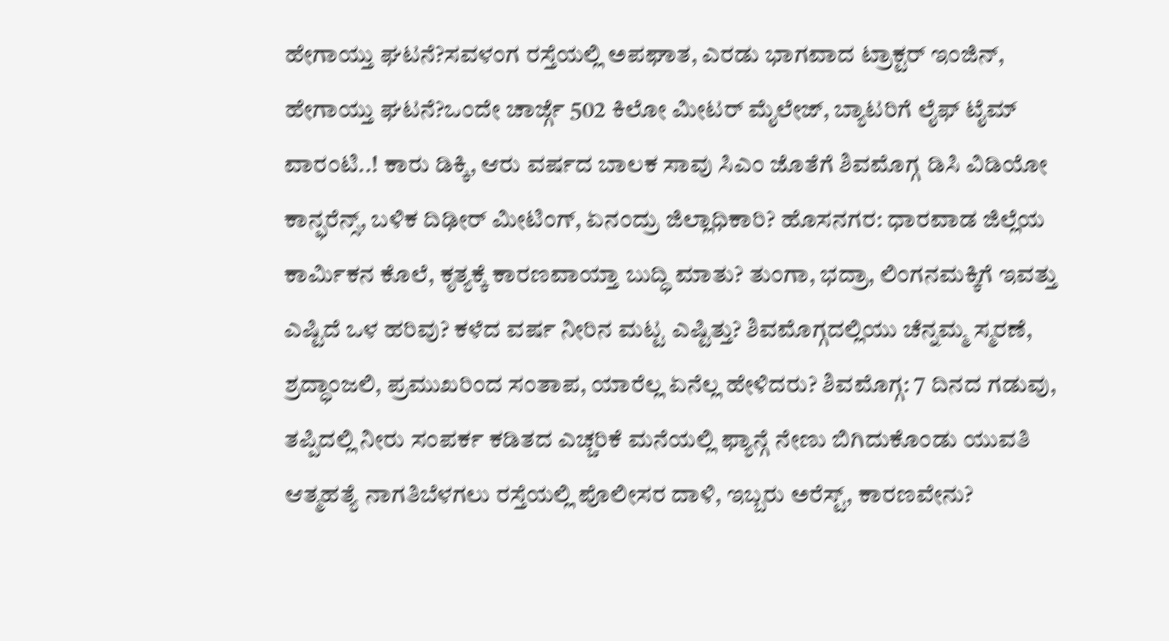ಹೇಗಾಯ್ತು ಘಟನೆ?ಸವಳಂಗ ರಸ್ತೆಯಲ್ಲಿ ಅಪಘಾತ, ಎರಡು ಭಾಗವಾದ ಟ್ರಾಕ್ಟರ್ ಇಂಜಿನ್, ಹೇಗಾಯ್ತು ಘಟನೆ?ಒಂದೇ ಚಾರ್ಜ್ಗೆ 502 ಕಿಲೋ ಮೀಟರ್ ಮೈಲೇಜ್, ಬ್ಯಾಟರಿಗೆ ಲೈಫ್ ಟೈಮ್ ವಾರಂಟಿ..! ಕಾರು ಡಿಕ್ಕಿ, ಆರು ವರ್ಷದ ಬಾಲಕ ಸಾವು ಸಿಎಂ ಜೊತೆಗೆ ಶಿವಮೊಗ್ಗ ಡಿಸಿ ವಿಡಿಯೋ ಕಾನ್ಫರೆನ್ಸ್, ಬಳಿಕ ದಿಢೀರ್ ಮೀಟಿಂಗ್, ಏನಂದ್ರು ಜಿಲ್ಲಾಧಿಕಾರಿ? ಹೊಸನಗರ: ಧಾರವಾಡ ಜಿಲ್ಲೆಯ ಕಾರ್ಮಿಕನ ಕೊಲೆ, ಕೃತ್ಯಕ್ಕೆ ಕಾರಣವಾಯ್ತಾ ಬುದ್ಧಿ ಮಾತು? ತುಂಗಾ, ಭದ್ರಾ, ಲಿಂಗನಮಕ್ಕಿಗೆ ಇವತ್ತು ಎಷ್ಟಿದೆ ಒಳ ಹರಿವು? ಕಳೆದ ವರ್ಷ ನೀರಿನ ಮಟ್ಟ ಎಷ್ಟಿತ್ತು? ಶಿವಮೊಗ್ಗದಲ್ಲಿಯು ಚೆನ್ನಮ್ಮ ಸ್ಮರಣೆ, ಶ್ರದ್ಧಾಂಜಲಿ, ಪ್ರಮುಖರಿಂದ ಸಂತಾಪ, ಯಾರೆಲ್ಲ ಏನೆಲ್ಲ ಹೇಳಿದರು? ಶಿವಮೊಗ್ಗ: 7 ದಿನದ ಗಡುವು, ತಪ್ಪಿದಲ್ಲಿ ನೀರು ಸಂಪರ್ಕ ಕಡಿತದ ಎಚ್ಚರಿಕೆ ಮನೆಯಲ್ಲಿ ಫ್ಯಾನ್ಗೆ ನೇಣು ಬಿಗಿದುಕೊಂಡು ಯುವತಿ ಆತ್ಮಹತ್ಯೆ ನಾಗತಿಬೆಳಗಲು ರಸ್ತೆಯಲ್ಲಿ ಪೊಲೀಸರ ದಾಳಿ, ಇಬ್ಬರು ಅರೆಸ್ಟ್, ಕಾರಣವೇನು?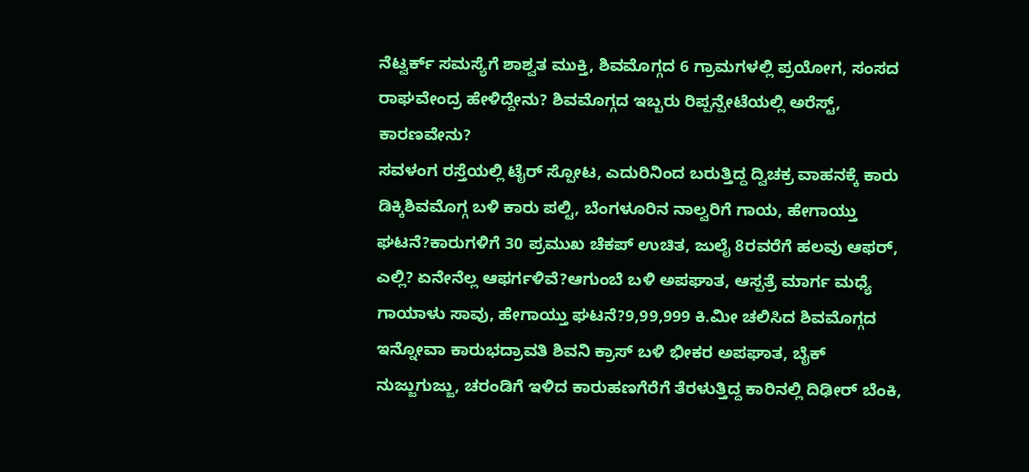ನೆಟ್ವರ್ಕ್ ಸಮಸ್ಯೆಗೆ ಶಾಶ್ವತ ಮುಕ್ತಿ, ಶಿವಮೊಗ್ಗದ 6 ಗ್ರಾಮಗಳಲ್ಲಿ ಪ್ರಯೋಗ, ಸಂಸದ ರಾಘವೇಂದ್ರ ಹೇಳಿದ್ದೇನು? ಶಿವಮೊಗ್ಗದ ಇಬ್ಬರು ರಿಪ್ಪನ್ಪೇಟೆಯಲ್ಲಿ ಅರೆಸ್ಟ್, ಕಾರಣವೇನು?
ಸವಳಂಗ ರಸ್ತೆಯಲ್ಲಿ ಟೈರ್ ಸ್ಪೋಟ, ಎದುರಿನಿಂದ ಬರುತ್ತಿದ್ದ ದ್ವಿಚಕ್ರ ವಾಹನಕ್ಕೆ ಕಾರು ಡಿಕ್ಕಿಶಿವಮೊಗ್ಗ ಬಳಿ ಕಾರು ಪಲ್ಟಿ, ಬೆಂಗಳೂರಿನ ನಾಲ್ವರಿಗೆ ಗಾಯ, ಹೇಗಾಯ್ತು ಘಟನೆ?ಕಾರುಗಳಿಗೆ 30 ಪ್ರಮುಖ ಚೆಕಪ್ ಉಚಿತ, ಜುಲೈ 8ರವರೆಗೆ ಹಲವು ಆಫರ್, ಎಲ್ಲಿ? ಏನೇನೆಲ್ಲ ಆಫರ್ಗಳಿವೆ?ಆಗುಂಬೆ ಬಳಿ ಅಪಘಾತ, ಆಸ್ಪತ್ರೆ ಮಾರ್ಗ ಮಧ್ಯೆ ಗಾಯಾಳು ಸಾವು, ಹೇಗಾಯ್ತು ಘಟನೆ?9,99,999 ಕಿ.ಮೀ ಚಲಿಸಿದ ಶಿವಮೊಗ್ಗದ ಇನ್ನೋವಾ ಕಾರುಭದ್ರಾವತಿ ಶಿವನಿ ಕ್ರಾಸ್ ಬಳಿ ಭೀಕರ ಅಪಘಾತ, ಬೈಕ್ ನುಜ್ಜುಗುಜ್ಜು, ಚರಂಡಿಗೆ ಇಳಿದ ಕಾರುಹಣಗೆರೆಗೆ ತೆರಳುತ್ತಿದ್ದ ಕಾರಿನಲ್ಲಿ ದಿಢೀರ್ ಬೆಂಕಿ,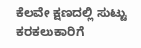ಕೆಲವೇ ಕ್ಷಣದಲ್ಲಿ ಸುಟ್ಟು ಕರಕಲುಕಾರಿಗೆ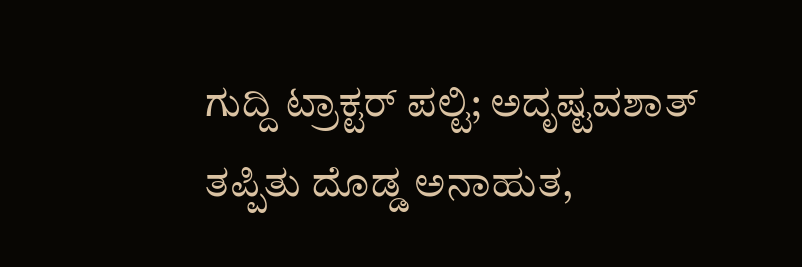ಗುದ್ದಿ ಟ್ರಾಕ್ಟರ್ ಪಲ್ಟಿ; ಅದೃಷ್ಟವಶಾತ್ ತಪ್ಪಿತು ದೊಡ್ಡ ಅನಾಹುತ,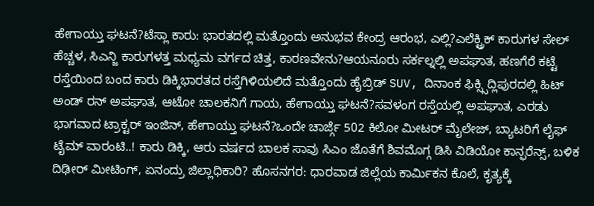ಹೇಗಾಯ್ತು ಘಟನೆ?ಟೆಸ್ಲಾ ಕಾರು: ಭಾರತದಲ್ಲಿ ಮತ್ತೊಂದು ಅನುಭವ ಕೇಂದ್ರ ಆರಂಭ, ಎಲ್ಲಿ?ಎಲೆಕ್ಟ್ರಿಕ್ ಕಾರುಗಳ ಸೇಲ್ ಹೆಚ್ಚಳ, ಸಿಎನ್ಜಿ ಕಾರುಗಳತ್ತ ಮಧ್ಯಮ ವರ್ಗದ ಚಿತ್ತ, ಕಾರಣವೇನು?ಆಯನೂರು ಸರ್ಕಲ್ನಲ್ಲಿ ಅಪಘಾತ, ಹಣಗೆರೆ ಕಟ್ಟೆ ರಸ್ತೆಯಿಂದ ಬಂದ ಕಾರು ಡಿಕ್ಕಿಭಾರತದ ರಸ್ತೆಗಿಳಿಯಲಿದೆ ಮತ್ತೊಂದು ಹೈಬ್ರಿಡ್ SUV, ದಿನಾಂಕ ಫಿಕ್ಸ್ಸಿದ್ಲಿಪುರದಲ್ಲಿ ಹಿಟ್ ಅಂಡ್ ರನ್ ಅಪಘಾತ, ಆಟೋ ಚಾಲಕನಿಗೆ ಗಾಯ, ಹೇಗಾಯ್ತು ಘಟನೆ?ಸವಳಂಗ ರಸ್ತೆಯಲ್ಲಿ ಅಪಘಾತ, ಎರಡು ಭಾಗವಾದ ಟ್ರಾಕ್ಟರ್ ಇಂಜಿನ್, ಹೇಗಾಯ್ತು ಘಟನೆ?ಒಂದೇ ಚಾರ್ಜ್ಗೆ 502 ಕಿಲೋ ಮೀಟರ್ ಮೈಲೇಜ್, ಬ್ಯಾಟರಿಗೆ ಲೈಫ್ ಟೈಮ್ ವಾರಂಟಿ..! ಕಾರು ಡಿಕ್ಕಿ, ಆರು ವರ್ಷದ ಬಾಲಕ ಸಾವು ಸಿಎಂ ಜೊತೆಗೆ ಶಿವಮೊಗ್ಗ ಡಿಸಿ ವಿಡಿಯೋ ಕಾನ್ಫರೆನ್ಸ್, ಬಳಿಕ ದಿಢೀರ್ ಮೀಟಿಂಗ್, ಏನಂದ್ರು ಜಿಲ್ಲಾಧಿಕಾರಿ? ಹೊಸನಗರ: ಧಾರವಾಡ ಜಿಲ್ಲೆಯ ಕಾರ್ಮಿಕನ ಕೊಲೆ, ಕೃತ್ಯಕ್ಕೆ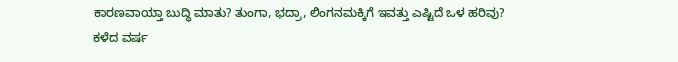ಕಾರಣವಾಯ್ತಾ ಬುದ್ಧಿ ಮಾತು? ತುಂಗಾ, ಭದ್ರಾ, ಲಿಂಗನಮಕ್ಕಿಗೆ ಇವತ್ತು ಎಷ್ಟಿದೆ ಒಳ ಹರಿವು? ಕಳೆದ ವರ್ಷ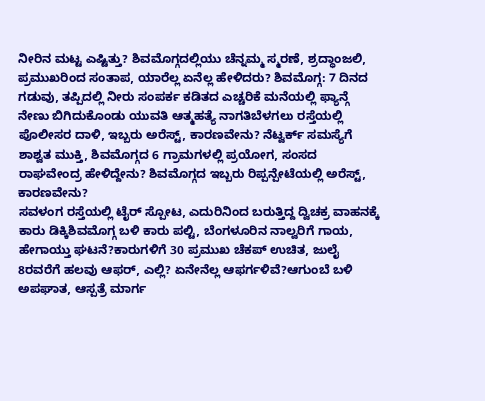ನೀರಿನ ಮಟ್ಟ ಎಷ್ಟಿತ್ತು? ಶಿವಮೊಗ್ಗದಲ್ಲಿಯು ಚೆನ್ನಮ್ಮ ಸ್ಮರಣೆ, ಶ್ರದ್ಧಾಂಜಲಿ, ಪ್ರಮುಖರಿಂದ ಸಂತಾಪ, ಯಾರೆಲ್ಲ ಏನೆಲ್ಲ ಹೇಳಿದರು? ಶಿವಮೊಗ್ಗ: 7 ದಿನದ ಗಡುವು, ತಪ್ಪಿದಲ್ಲಿ ನೀರು ಸಂಪರ್ಕ ಕಡಿತದ ಎಚ್ಚರಿಕೆ ಮನೆಯಲ್ಲಿ ಫ್ಯಾನ್ಗೆ ನೇಣು ಬಿಗಿದುಕೊಂಡು ಯುವತಿ ಆತ್ಮಹತ್ಯೆ ನಾಗತಿಬೆಳಗಲು ರಸ್ತೆಯಲ್ಲಿ ಪೊಲೀಸರ ದಾಳಿ, ಇಬ್ಬರು ಅರೆಸ್ಟ್, ಕಾರಣವೇನು? ನೆಟ್ವರ್ಕ್ ಸಮಸ್ಯೆಗೆ ಶಾಶ್ವತ ಮುಕ್ತಿ, ಶಿವಮೊಗ್ಗದ 6 ಗ್ರಾಮಗಳಲ್ಲಿ ಪ್ರಯೋಗ, ಸಂಸದ ರಾಘವೇಂದ್ರ ಹೇಳಿದ್ದೇನು? ಶಿವಮೊಗ್ಗದ ಇಬ್ಬರು ರಿಪ್ಪನ್ಪೇಟೆಯಲ್ಲಿ ಅರೆಸ್ಟ್, ಕಾರಣವೇನು?
ಸವಳಂಗ ರಸ್ತೆಯಲ್ಲಿ ಟೈರ್ ಸ್ಪೋಟ, ಎದುರಿನಿಂದ ಬರುತ್ತಿದ್ದ ದ್ವಿಚಕ್ರ ವಾಹನಕ್ಕೆ ಕಾರು ಡಿಕ್ಕಿಶಿವಮೊಗ್ಗ ಬಳಿ ಕಾರು ಪಲ್ಟಿ, ಬೆಂಗಳೂರಿನ ನಾಲ್ವರಿಗೆ ಗಾಯ, ಹೇಗಾಯ್ತು ಘಟನೆ?ಕಾರುಗಳಿಗೆ 30 ಪ್ರಮುಖ ಚೆಕಪ್ ಉಚಿತ, ಜುಲೈ 8ರವರೆಗೆ ಹಲವು ಆಫರ್, ಎಲ್ಲಿ? ಏನೇನೆಲ್ಲ ಆಫರ್ಗಳಿವೆ?ಆಗುಂಬೆ ಬಳಿ ಅಪಘಾತ, ಆಸ್ಪತ್ರೆ ಮಾರ್ಗ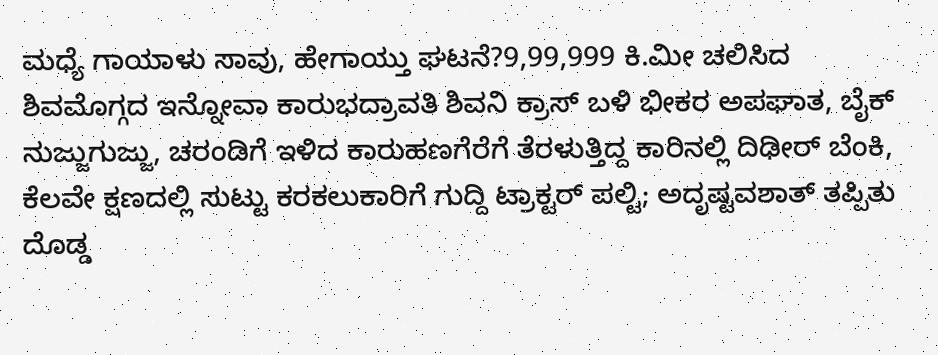ಮಧ್ಯೆ ಗಾಯಾಳು ಸಾವು, ಹೇಗಾಯ್ತು ಘಟನೆ?9,99,999 ಕಿ.ಮೀ ಚಲಿಸಿದ ಶಿವಮೊಗ್ಗದ ಇನ್ನೋವಾ ಕಾರುಭದ್ರಾವತಿ ಶಿವನಿ ಕ್ರಾಸ್ ಬಳಿ ಭೀಕರ ಅಪಘಾತ, ಬೈಕ್ ನುಜ್ಜುಗುಜ್ಜು, ಚರಂಡಿಗೆ ಇಳಿದ ಕಾರುಹಣಗೆರೆಗೆ ತೆರಳುತ್ತಿದ್ದ ಕಾರಿನಲ್ಲಿ ದಿಢೀರ್ ಬೆಂಕಿ, ಕೆಲವೇ ಕ್ಷಣದಲ್ಲಿ ಸುಟ್ಟು ಕರಕಲುಕಾರಿಗೆ ಗುದ್ದಿ ಟ್ರಾಕ್ಟರ್ ಪಲ್ಟಿ; ಅದೃಷ್ಟವಶಾತ್ ತಪ್ಪಿತು ದೊಡ್ಡ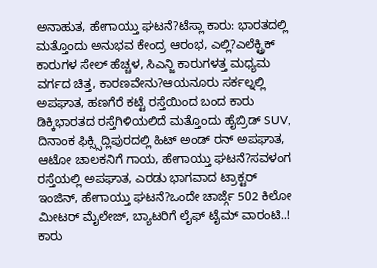ಅನಾಹುತ, ಹೇಗಾಯ್ತು ಘಟನೆ?ಟೆಸ್ಲಾ ಕಾರು: ಭಾರತದಲ್ಲಿ ಮತ್ತೊಂದು ಅನುಭವ ಕೇಂದ್ರ ಆರಂಭ, ಎಲ್ಲಿ?ಎಲೆಕ್ಟ್ರಿಕ್ ಕಾರುಗಳ ಸೇಲ್ ಹೆಚ್ಚಳ, ಸಿಎನ್ಜಿ ಕಾರುಗಳತ್ತ ಮಧ್ಯಮ ವರ್ಗದ ಚಿತ್ತ, ಕಾರಣವೇನು?ಆಯನೂರು ಸರ್ಕಲ್ನಲ್ಲಿ ಅಪಘಾತ, ಹಣಗೆರೆ ಕಟ್ಟೆ ರಸ್ತೆಯಿಂದ ಬಂದ ಕಾರು ಡಿಕ್ಕಿಭಾರತದ ರಸ್ತೆಗಿಳಿಯಲಿದೆ ಮತ್ತೊಂದು ಹೈಬ್ರಿಡ್ SUV, ದಿನಾಂಕ ಫಿಕ್ಸ್ಸಿದ್ಲಿಪುರದಲ್ಲಿ ಹಿಟ್ ಅಂಡ್ ರನ್ ಅಪಘಾತ, ಆಟೋ ಚಾಲಕನಿಗೆ ಗಾಯ, ಹೇಗಾಯ್ತು ಘಟನೆ?ಸವಳಂಗ ರಸ್ತೆಯಲ್ಲಿ ಅಪಘಾತ, ಎರಡು ಭಾಗವಾದ ಟ್ರಾಕ್ಟರ್ ಇಂಜಿನ್, ಹೇಗಾಯ್ತು ಘಟನೆ?ಒಂದೇ ಚಾರ್ಜ್ಗೆ 502 ಕಿಲೋ ಮೀಟರ್ ಮೈಲೇಜ್, ಬ್ಯಾಟರಿಗೆ ಲೈಫ್ ಟೈಮ್ ವಾರಂಟಿ..! ಕಾರು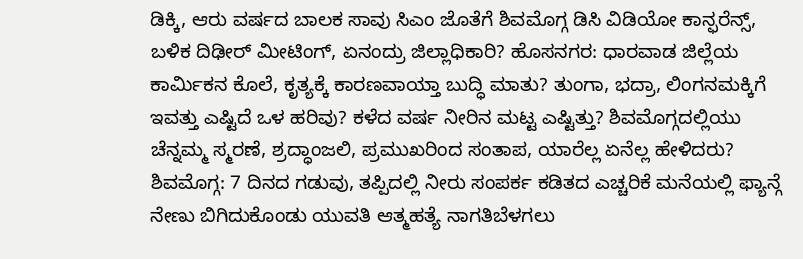ಡಿಕ್ಕಿ, ಆರು ವರ್ಷದ ಬಾಲಕ ಸಾವು ಸಿಎಂ ಜೊತೆಗೆ ಶಿವಮೊಗ್ಗ ಡಿಸಿ ವಿಡಿಯೋ ಕಾನ್ಫರೆನ್ಸ್, ಬಳಿಕ ದಿಢೀರ್ ಮೀಟಿಂಗ್, ಏನಂದ್ರು ಜಿಲ್ಲಾಧಿಕಾರಿ? ಹೊಸನಗರ: ಧಾರವಾಡ ಜಿಲ್ಲೆಯ ಕಾರ್ಮಿಕನ ಕೊಲೆ, ಕೃತ್ಯಕ್ಕೆ ಕಾರಣವಾಯ್ತಾ ಬುದ್ಧಿ ಮಾತು? ತುಂಗಾ, ಭದ್ರಾ, ಲಿಂಗನಮಕ್ಕಿಗೆ ಇವತ್ತು ಎಷ್ಟಿದೆ ಒಳ ಹರಿವು? ಕಳೆದ ವರ್ಷ ನೀರಿನ ಮಟ್ಟ ಎಷ್ಟಿತ್ತು? ಶಿವಮೊಗ್ಗದಲ್ಲಿಯು ಚೆನ್ನಮ್ಮ ಸ್ಮರಣೆ, ಶ್ರದ್ಧಾಂಜಲಿ, ಪ್ರಮುಖರಿಂದ ಸಂತಾಪ, ಯಾರೆಲ್ಲ ಏನೆಲ್ಲ ಹೇಳಿದರು? ಶಿವಮೊಗ್ಗ: 7 ದಿನದ ಗಡುವು, ತಪ್ಪಿದಲ್ಲಿ ನೀರು ಸಂಪರ್ಕ ಕಡಿತದ ಎಚ್ಚರಿಕೆ ಮನೆಯಲ್ಲಿ ಫ್ಯಾನ್ಗೆ ನೇಣು ಬಿಗಿದುಕೊಂಡು ಯುವತಿ ಆತ್ಮಹತ್ಯೆ ನಾಗತಿಬೆಳಗಲು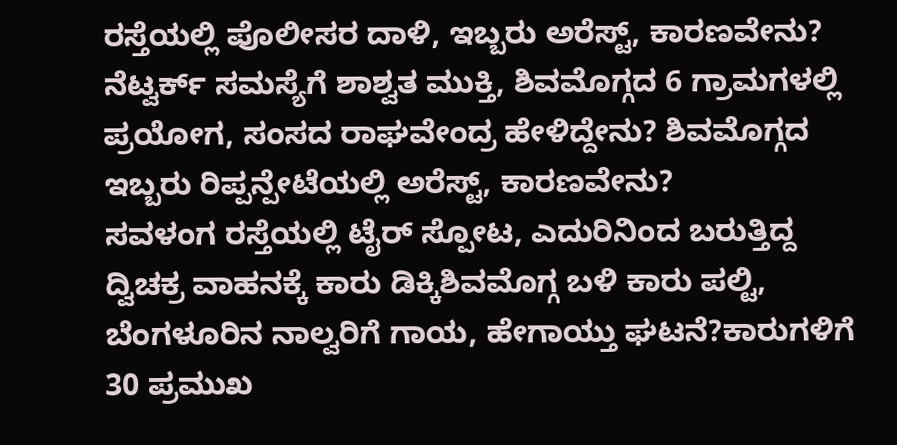ರಸ್ತೆಯಲ್ಲಿ ಪೊಲೀಸರ ದಾಳಿ, ಇಬ್ಬರು ಅರೆಸ್ಟ್, ಕಾರಣವೇನು? ನೆಟ್ವರ್ಕ್ ಸಮಸ್ಯೆಗೆ ಶಾಶ್ವತ ಮುಕ್ತಿ, ಶಿವಮೊಗ್ಗದ 6 ಗ್ರಾಮಗಳಲ್ಲಿ ಪ್ರಯೋಗ, ಸಂಸದ ರಾಘವೇಂದ್ರ ಹೇಳಿದ್ದೇನು? ಶಿವಮೊಗ್ಗದ ಇಬ್ಬರು ರಿಪ್ಪನ್ಪೇಟೆಯಲ್ಲಿ ಅರೆಸ್ಟ್, ಕಾರಣವೇನು?
ಸವಳಂಗ ರಸ್ತೆಯಲ್ಲಿ ಟೈರ್ ಸ್ಪೋಟ, ಎದುರಿನಿಂದ ಬರುತ್ತಿದ್ದ ದ್ವಿಚಕ್ರ ವಾಹನಕ್ಕೆ ಕಾರು ಡಿಕ್ಕಿಶಿವಮೊಗ್ಗ ಬಳಿ ಕಾರು ಪಲ್ಟಿ, ಬೆಂಗಳೂರಿನ ನಾಲ್ವರಿಗೆ ಗಾಯ, ಹೇಗಾಯ್ತು ಘಟನೆ?ಕಾರುಗಳಿಗೆ 30 ಪ್ರಮುಖ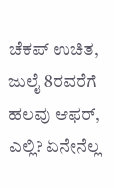ಚೆಕಪ್ ಉಚಿತ, ಜುಲೈ 8ರವರೆಗೆ ಹಲವು ಆಫರ್, ಎಲ್ಲಿ? ಏನೇನೆಲ್ಲ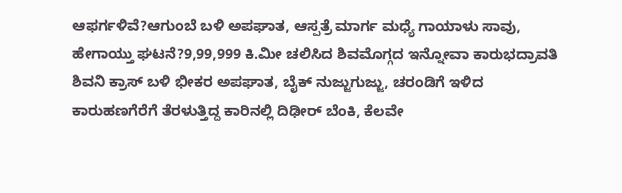ಆಫರ್ಗಳಿವೆ?ಆಗುಂಬೆ ಬಳಿ ಅಪಘಾತ, ಆಸ್ಪತ್ರೆ ಮಾರ್ಗ ಮಧ್ಯೆ ಗಾಯಾಳು ಸಾವು, ಹೇಗಾಯ್ತು ಘಟನೆ?9,99,999 ಕಿ.ಮೀ ಚಲಿಸಿದ ಶಿವಮೊಗ್ಗದ ಇನ್ನೋವಾ ಕಾರುಭದ್ರಾವತಿ ಶಿವನಿ ಕ್ರಾಸ್ ಬಳಿ ಭೀಕರ ಅಪಘಾತ, ಬೈಕ್ ನುಜ್ಜುಗುಜ್ಜು, ಚರಂಡಿಗೆ ಇಳಿದ ಕಾರುಹಣಗೆರೆಗೆ ತೆರಳುತ್ತಿದ್ದ ಕಾರಿನಲ್ಲಿ ದಿಢೀರ್ ಬೆಂಕಿ, ಕೆಲವೇ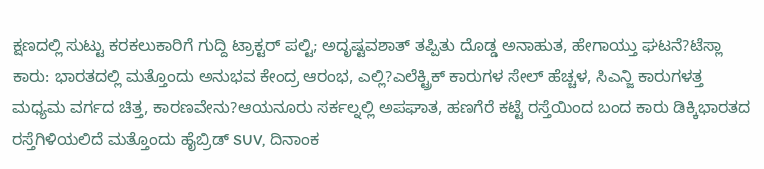ಕ್ಷಣದಲ್ಲಿ ಸುಟ್ಟು ಕರಕಲುಕಾರಿಗೆ ಗುದ್ದಿ ಟ್ರಾಕ್ಟರ್ ಪಲ್ಟಿ; ಅದೃಷ್ಟವಶಾತ್ ತಪ್ಪಿತು ದೊಡ್ಡ ಅನಾಹುತ, ಹೇಗಾಯ್ತು ಘಟನೆ?ಟೆಸ್ಲಾ ಕಾರು: ಭಾರತದಲ್ಲಿ ಮತ್ತೊಂದು ಅನುಭವ ಕೇಂದ್ರ ಆರಂಭ, ಎಲ್ಲಿ?ಎಲೆಕ್ಟ್ರಿಕ್ ಕಾರುಗಳ ಸೇಲ್ ಹೆಚ್ಚಳ, ಸಿಎನ್ಜಿ ಕಾರುಗಳತ್ತ ಮಧ್ಯಮ ವರ್ಗದ ಚಿತ್ತ, ಕಾರಣವೇನು?ಆಯನೂರು ಸರ್ಕಲ್ನಲ್ಲಿ ಅಪಘಾತ, ಹಣಗೆರೆ ಕಟ್ಟೆ ರಸ್ತೆಯಿಂದ ಬಂದ ಕಾರು ಡಿಕ್ಕಿಭಾರತದ ರಸ್ತೆಗಿಳಿಯಲಿದೆ ಮತ್ತೊಂದು ಹೈಬ್ರಿಡ್ SUV, ದಿನಾಂಕ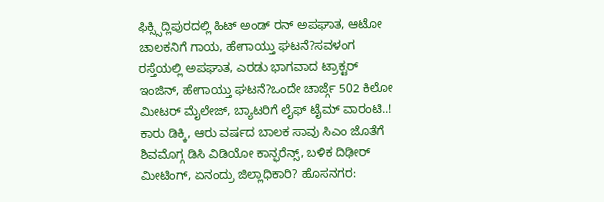ಫಿಕ್ಸ್ಸಿದ್ಲಿಪುರದಲ್ಲಿ ಹಿಟ್ ಅಂಡ್ ರನ್ ಅಪಘಾತ, ಆಟೋ ಚಾಲಕನಿಗೆ ಗಾಯ, ಹೇಗಾಯ್ತು ಘಟನೆ?ಸವಳಂಗ ರಸ್ತೆಯಲ್ಲಿ ಅಪಘಾತ, ಎರಡು ಭಾಗವಾದ ಟ್ರಾಕ್ಟರ್ ಇಂಜಿನ್, ಹೇಗಾಯ್ತು ಘಟನೆ?ಒಂದೇ ಚಾರ್ಜ್ಗೆ 502 ಕಿಲೋ ಮೀಟರ್ ಮೈಲೇಜ್, ಬ್ಯಾಟರಿಗೆ ಲೈಫ್ ಟೈಮ್ ವಾರಂಟಿ..! ಕಾರು ಡಿಕ್ಕಿ, ಆರು ವರ್ಷದ ಬಾಲಕ ಸಾವು ಸಿಎಂ ಜೊತೆಗೆ ಶಿವಮೊಗ್ಗ ಡಿಸಿ ವಿಡಿಯೋ ಕಾನ್ಫರೆನ್ಸ್, ಬಳಿಕ ದಿಢೀರ್ ಮೀಟಿಂಗ್, ಏನಂದ್ರು ಜಿಲ್ಲಾಧಿಕಾರಿ? ಹೊಸನಗರ: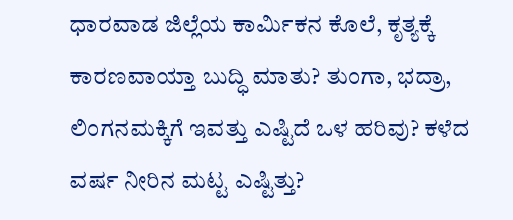ಧಾರವಾಡ ಜಿಲ್ಲೆಯ ಕಾರ್ಮಿಕನ ಕೊಲೆ, ಕೃತ್ಯಕ್ಕೆ ಕಾರಣವಾಯ್ತಾ ಬುದ್ಧಿ ಮಾತು? ತುಂಗಾ, ಭದ್ರಾ, ಲಿಂಗನಮಕ್ಕಿಗೆ ಇವತ್ತು ಎಷ್ಟಿದೆ ಒಳ ಹರಿವು? ಕಳೆದ ವರ್ಷ ನೀರಿನ ಮಟ್ಟ ಎಷ್ಟಿತ್ತು?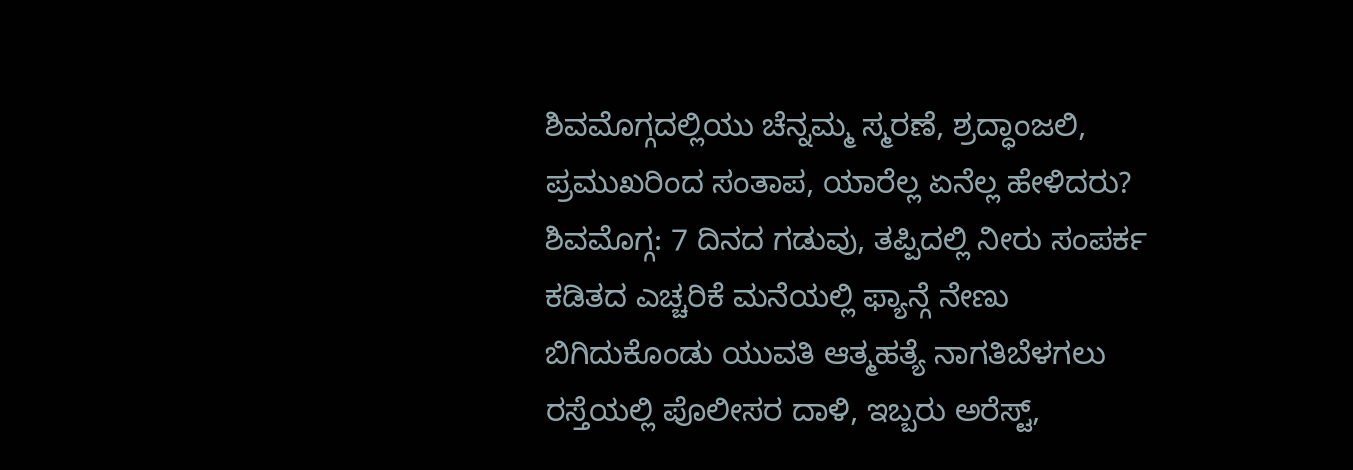ಶಿವಮೊಗ್ಗದಲ್ಲಿಯು ಚೆನ್ನಮ್ಮ ಸ್ಮರಣೆ, ಶ್ರದ್ಧಾಂಜಲಿ, ಪ್ರಮುಖರಿಂದ ಸಂತಾಪ, ಯಾರೆಲ್ಲ ಏನೆಲ್ಲ ಹೇಳಿದರು? ಶಿವಮೊಗ್ಗ: 7 ದಿನದ ಗಡುವು, ತಪ್ಪಿದಲ್ಲಿ ನೀರು ಸಂಪರ್ಕ ಕಡಿತದ ಎಚ್ಚರಿಕೆ ಮನೆಯಲ್ಲಿ ಫ್ಯಾನ್ಗೆ ನೇಣು ಬಿಗಿದುಕೊಂಡು ಯುವತಿ ಆತ್ಮಹತ್ಯೆ ನಾಗತಿಬೆಳಗಲು ರಸ್ತೆಯಲ್ಲಿ ಪೊಲೀಸರ ದಾಳಿ, ಇಬ್ಬರು ಅರೆಸ್ಟ್,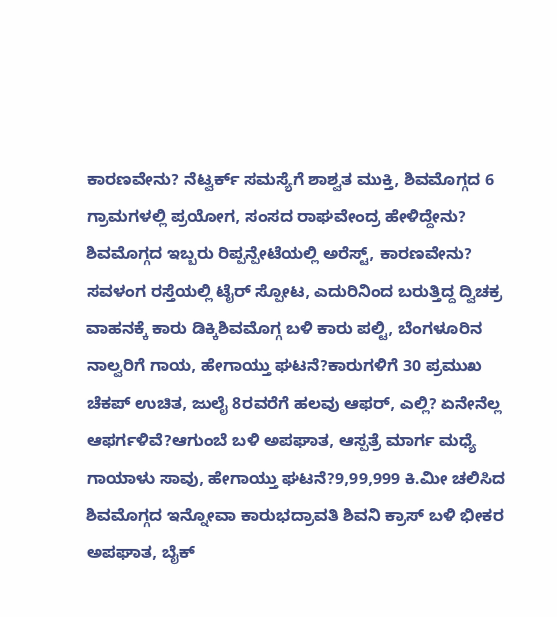ಕಾರಣವೇನು? ನೆಟ್ವರ್ಕ್ ಸಮಸ್ಯೆಗೆ ಶಾಶ್ವತ ಮುಕ್ತಿ, ಶಿವಮೊಗ್ಗದ 6 ಗ್ರಾಮಗಳಲ್ಲಿ ಪ್ರಯೋಗ, ಸಂಸದ ರಾಘವೇಂದ್ರ ಹೇಳಿದ್ದೇನು? ಶಿವಮೊಗ್ಗದ ಇಬ್ಬರು ರಿಪ್ಪನ್ಪೇಟೆಯಲ್ಲಿ ಅರೆಸ್ಟ್, ಕಾರಣವೇನು?
ಸವಳಂಗ ರಸ್ತೆಯಲ್ಲಿ ಟೈರ್ ಸ್ಪೋಟ, ಎದುರಿನಿಂದ ಬರುತ್ತಿದ್ದ ದ್ವಿಚಕ್ರ ವಾಹನಕ್ಕೆ ಕಾರು ಡಿಕ್ಕಿಶಿವಮೊಗ್ಗ ಬಳಿ ಕಾರು ಪಲ್ಟಿ, ಬೆಂಗಳೂರಿನ ನಾಲ್ವರಿಗೆ ಗಾಯ, ಹೇಗಾಯ್ತು ಘಟನೆ?ಕಾರುಗಳಿಗೆ 30 ಪ್ರಮುಖ ಚೆಕಪ್ ಉಚಿತ, ಜುಲೈ 8ರವರೆಗೆ ಹಲವು ಆಫರ್, ಎಲ್ಲಿ? ಏನೇನೆಲ್ಲ ಆಫರ್ಗಳಿವೆ?ಆಗುಂಬೆ ಬಳಿ ಅಪಘಾತ, ಆಸ್ಪತ್ರೆ ಮಾರ್ಗ ಮಧ್ಯೆ ಗಾಯಾಳು ಸಾವು, ಹೇಗಾಯ್ತು ಘಟನೆ?9,99,999 ಕಿ.ಮೀ ಚಲಿಸಿದ ಶಿವಮೊಗ್ಗದ ಇನ್ನೋವಾ ಕಾರುಭದ್ರಾವತಿ ಶಿವನಿ ಕ್ರಾಸ್ ಬಳಿ ಭೀಕರ ಅಪಘಾತ, ಬೈಕ್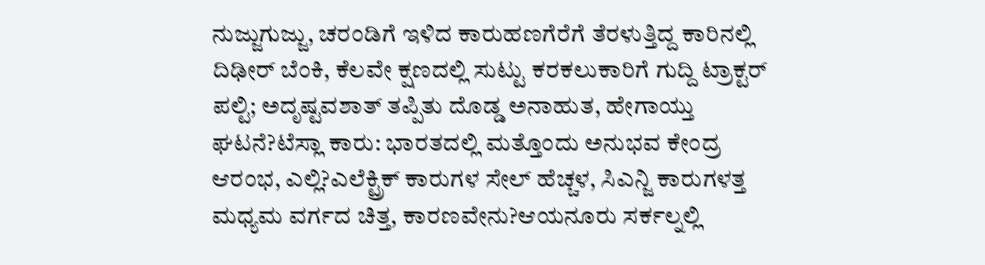ನುಜ್ಜುಗುಜ್ಜು, ಚರಂಡಿಗೆ ಇಳಿದ ಕಾರುಹಣಗೆರೆಗೆ ತೆರಳುತ್ತಿದ್ದ ಕಾರಿನಲ್ಲಿ ದಿಢೀರ್ ಬೆಂಕಿ, ಕೆಲವೇ ಕ್ಷಣದಲ್ಲಿ ಸುಟ್ಟು ಕರಕಲುಕಾರಿಗೆ ಗುದ್ದಿ ಟ್ರಾಕ್ಟರ್ ಪಲ್ಟಿ; ಅದೃಷ್ಟವಶಾತ್ ತಪ್ಪಿತು ದೊಡ್ಡ ಅನಾಹುತ, ಹೇಗಾಯ್ತು ಘಟನೆ?ಟೆಸ್ಲಾ ಕಾರು: ಭಾರತದಲ್ಲಿ ಮತ್ತೊಂದು ಅನುಭವ ಕೇಂದ್ರ ಆರಂಭ, ಎಲ್ಲಿ?ಎಲೆಕ್ಟ್ರಿಕ್ ಕಾರುಗಳ ಸೇಲ್ ಹೆಚ್ಚಳ, ಸಿಎನ್ಜಿ ಕಾರುಗಳತ್ತ ಮಧ್ಯಮ ವರ್ಗದ ಚಿತ್ತ, ಕಾರಣವೇನು?ಆಯನೂರು ಸರ್ಕಲ್ನಲ್ಲಿ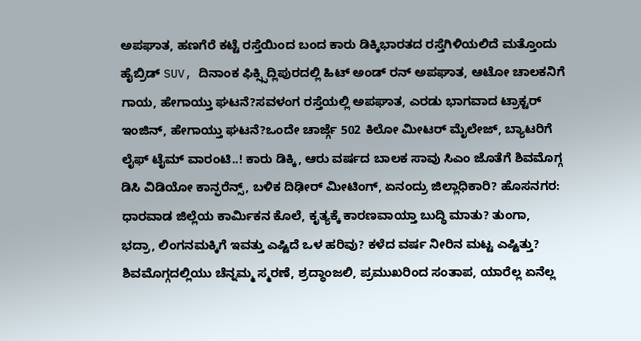ಅಪಘಾತ, ಹಣಗೆರೆ ಕಟ್ಟೆ ರಸ್ತೆಯಿಂದ ಬಂದ ಕಾರು ಡಿಕ್ಕಿಭಾರತದ ರಸ್ತೆಗಿಳಿಯಲಿದೆ ಮತ್ತೊಂದು ಹೈಬ್ರಿಡ್ SUV, ದಿನಾಂಕ ಫಿಕ್ಸ್ಸಿದ್ಲಿಪುರದಲ್ಲಿ ಹಿಟ್ ಅಂಡ್ ರನ್ ಅಪಘಾತ, ಆಟೋ ಚಾಲಕನಿಗೆ ಗಾಯ, ಹೇಗಾಯ್ತು ಘಟನೆ?ಸವಳಂಗ ರಸ್ತೆಯಲ್ಲಿ ಅಪಘಾತ, ಎರಡು ಭಾಗವಾದ ಟ್ರಾಕ್ಟರ್ ಇಂಜಿನ್, ಹೇಗಾಯ್ತು ಘಟನೆ?ಒಂದೇ ಚಾರ್ಜ್ಗೆ 502 ಕಿಲೋ ಮೀಟರ್ ಮೈಲೇಜ್, ಬ್ಯಾಟರಿಗೆ ಲೈಫ್ ಟೈಮ್ ವಾರಂಟಿ..! ಕಾರು ಡಿಕ್ಕಿ, ಆರು ವರ್ಷದ ಬಾಲಕ ಸಾವು ಸಿಎಂ ಜೊತೆಗೆ ಶಿವಮೊಗ್ಗ ಡಿಸಿ ವಿಡಿಯೋ ಕಾನ್ಫರೆನ್ಸ್, ಬಳಿಕ ದಿಢೀರ್ ಮೀಟಿಂಗ್, ಏನಂದ್ರು ಜಿಲ್ಲಾಧಿಕಾರಿ? ಹೊಸನಗರ: ಧಾರವಾಡ ಜಿಲ್ಲೆಯ ಕಾರ್ಮಿಕನ ಕೊಲೆ, ಕೃತ್ಯಕ್ಕೆ ಕಾರಣವಾಯ್ತಾ ಬುದ್ಧಿ ಮಾತು? ತುಂಗಾ, ಭದ್ರಾ, ಲಿಂಗನಮಕ್ಕಿಗೆ ಇವತ್ತು ಎಷ್ಟಿದೆ ಒಳ ಹರಿವು? ಕಳೆದ ವರ್ಷ ನೀರಿನ ಮಟ್ಟ ಎಷ್ಟಿತ್ತು? ಶಿವಮೊಗ್ಗದಲ್ಲಿಯು ಚೆನ್ನಮ್ಮ ಸ್ಮರಣೆ, ಶ್ರದ್ಧಾಂಜಲಿ, ಪ್ರಮುಖರಿಂದ ಸಂತಾಪ, ಯಾರೆಲ್ಲ ಏನೆಲ್ಲ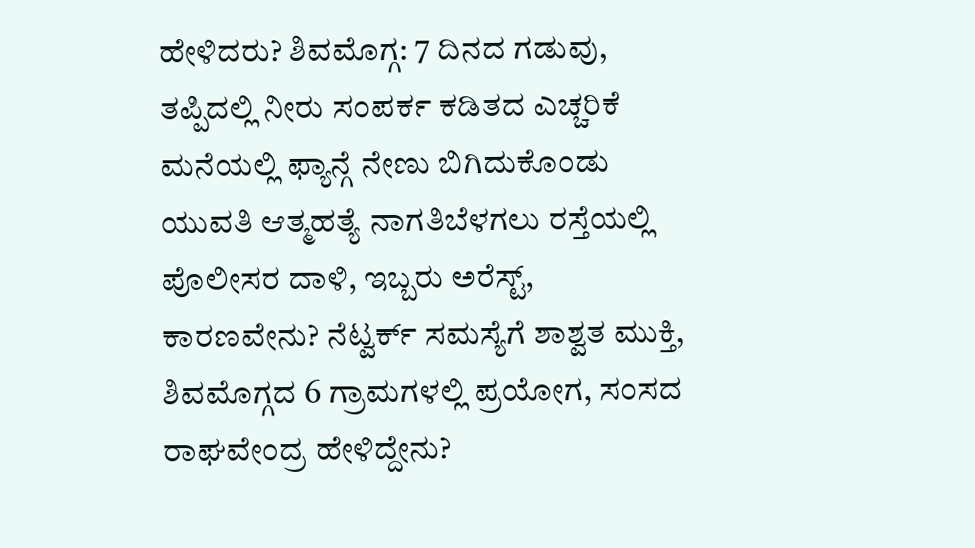ಹೇಳಿದರು? ಶಿವಮೊಗ್ಗ: 7 ದಿನದ ಗಡುವು, ತಪ್ಪಿದಲ್ಲಿ ನೀರು ಸಂಪರ್ಕ ಕಡಿತದ ಎಚ್ಚರಿಕೆ ಮನೆಯಲ್ಲಿ ಫ್ಯಾನ್ಗೆ ನೇಣು ಬಿಗಿದುಕೊಂಡು ಯುವತಿ ಆತ್ಮಹತ್ಯೆ ನಾಗತಿಬೆಳಗಲು ರಸ್ತೆಯಲ್ಲಿ ಪೊಲೀಸರ ದಾಳಿ, ಇಬ್ಬರು ಅರೆಸ್ಟ್, ಕಾರಣವೇನು? ನೆಟ್ವರ್ಕ್ ಸಮಸ್ಯೆಗೆ ಶಾಶ್ವತ ಮುಕ್ತಿ, ಶಿವಮೊಗ್ಗದ 6 ಗ್ರಾಮಗಳಲ್ಲಿ ಪ್ರಯೋಗ, ಸಂಸದ ರಾಘವೇಂದ್ರ ಹೇಳಿದ್ದೇನು?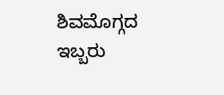ಶಿವಮೊಗ್ಗದ ಇಬ್ಬರು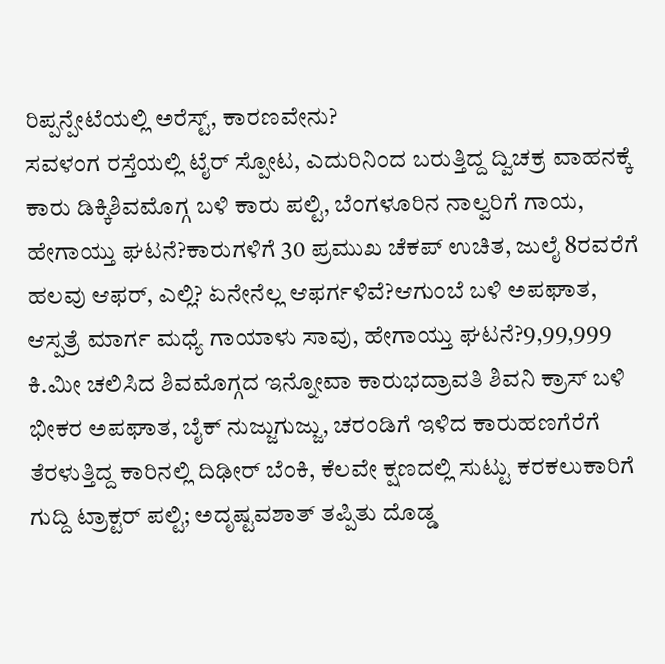ರಿಪ್ಪನ್ಪೇಟೆಯಲ್ಲಿ ಅರೆಸ್ಟ್, ಕಾರಣವೇನು?
ಸವಳಂಗ ರಸ್ತೆಯಲ್ಲಿ ಟೈರ್ ಸ್ಪೋಟ, ಎದುರಿನಿಂದ ಬರುತ್ತಿದ್ದ ದ್ವಿಚಕ್ರ ವಾಹನಕ್ಕೆ ಕಾರು ಡಿಕ್ಕಿಶಿವಮೊಗ್ಗ ಬಳಿ ಕಾರು ಪಲ್ಟಿ, ಬೆಂಗಳೂರಿನ ನಾಲ್ವರಿಗೆ ಗಾಯ, ಹೇಗಾಯ್ತು ಘಟನೆ?ಕಾರುಗಳಿಗೆ 30 ಪ್ರಮುಖ ಚೆಕಪ್ ಉಚಿತ, ಜುಲೈ 8ರವರೆಗೆ ಹಲವು ಆಫರ್, ಎಲ್ಲಿ? ಏನೇನೆಲ್ಲ ಆಫರ್ಗಳಿವೆ?ಆಗುಂಬೆ ಬಳಿ ಅಪಘಾತ, ಆಸ್ಪತ್ರೆ ಮಾರ್ಗ ಮಧ್ಯೆ ಗಾಯಾಳು ಸಾವು, ಹೇಗಾಯ್ತು ಘಟನೆ?9,99,999 ಕಿ.ಮೀ ಚಲಿಸಿದ ಶಿವಮೊಗ್ಗದ ಇನ್ನೋವಾ ಕಾರುಭದ್ರಾವತಿ ಶಿವನಿ ಕ್ರಾಸ್ ಬಳಿ ಭೀಕರ ಅಪಘಾತ, ಬೈಕ್ ನುಜ್ಜುಗುಜ್ಜು, ಚರಂಡಿಗೆ ಇಳಿದ ಕಾರುಹಣಗೆರೆಗೆ ತೆರಳುತ್ತಿದ್ದ ಕಾರಿನಲ್ಲಿ ದಿಢೀರ್ ಬೆಂಕಿ, ಕೆಲವೇ ಕ್ಷಣದಲ್ಲಿ ಸುಟ್ಟು ಕರಕಲುಕಾರಿಗೆ ಗುದ್ದಿ ಟ್ರಾಕ್ಟರ್ ಪಲ್ಟಿ; ಅದೃಷ್ಟವಶಾತ್ ತಪ್ಪಿತು ದೊಡ್ಡ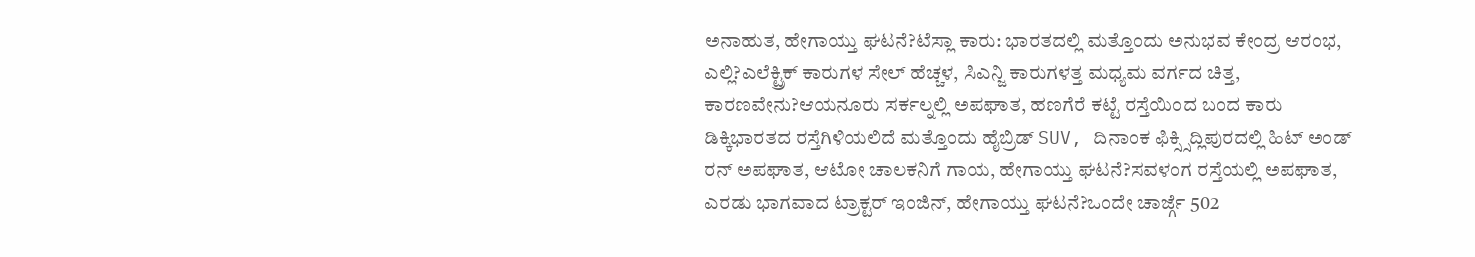ಅನಾಹುತ, ಹೇಗಾಯ್ತು ಘಟನೆ?ಟೆಸ್ಲಾ ಕಾರು: ಭಾರತದಲ್ಲಿ ಮತ್ತೊಂದು ಅನುಭವ ಕೇಂದ್ರ ಆರಂಭ, ಎಲ್ಲಿ?ಎಲೆಕ್ಟ್ರಿಕ್ ಕಾರುಗಳ ಸೇಲ್ ಹೆಚ್ಚಳ, ಸಿಎನ್ಜಿ ಕಾರುಗಳತ್ತ ಮಧ್ಯಮ ವರ್ಗದ ಚಿತ್ತ, ಕಾರಣವೇನು?ಆಯನೂರು ಸರ್ಕಲ್ನಲ್ಲಿ ಅಪಘಾತ, ಹಣಗೆರೆ ಕಟ್ಟೆ ರಸ್ತೆಯಿಂದ ಬಂದ ಕಾರು ಡಿಕ್ಕಿಭಾರತದ ರಸ್ತೆಗಿಳಿಯಲಿದೆ ಮತ್ತೊಂದು ಹೈಬ್ರಿಡ್ SUV, ದಿನಾಂಕ ಫಿಕ್ಸ್ಸಿದ್ಲಿಪುರದಲ್ಲಿ ಹಿಟ್ ಅಂಡ್ ರನ್ ಅಪಘಾತ, ಆಟೋ ಚಾಲಕನಿಗೆ ಗಾಯ, ಹೇಗಾಯ್ತು ಘಟನೆ?ಸವಳಂಗ ರಸ್ತೆಯಲ್ಲಿ ಅಪಘಾತ, ಎರಡು ಭಾಗವಾದ ಟ್ರಾಕ್ಟರ್ ಇಂಜಿನ್, ಹೇಗಾಯ್ತು ಘಟನೆ?ಒಂದೇ ಚಾರ್ಜ್ಗೆ 502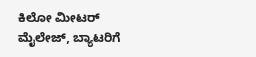ಕಿಲೋ ಮೀಟರ್ ಮೈಲೇಜ್, ಬ್ಯಾಟರಿಗೆ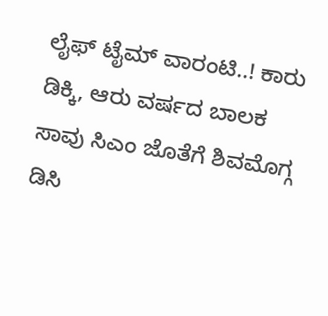ಲೈಫ್ ಟೈಮ್ ವಾರಂಟಿ..! ಕಾರು ಡಿಕ್ಕಿ, ಆರು ವರ್ಷದ ಬಾಲಕ ಸಾವು ಸಿಎಂ ಜೊತೆಗೆ ಶಿವಮೊಗ್ಗ ಡಿಸಿ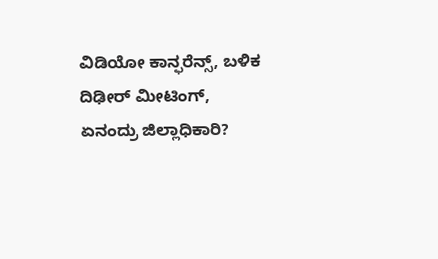ವಿಡಿಯೋ ಕಾನ್ಫರೆನ್ಸ್, ಬಳಿಕ ದಿಢೀರ್ ಮೀಟಿಂಗ್, ಏನಂದ್ರು ಜಿಲ್ಲಾಧಿಕಾರಿ?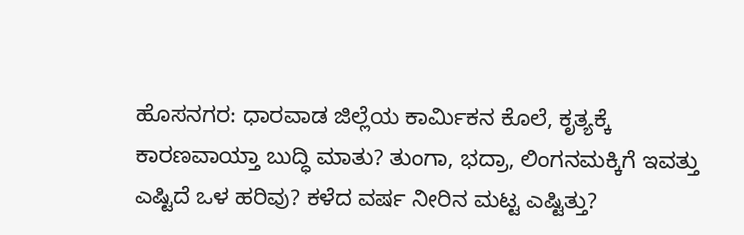ಹೊಸನಗರ: ಧಾರವಾಡ ಜಿಲ್ಲೆಯ ಕಾರ್ಮಿಕನ ಕೊಲೆ, ಕೃತ್ಯಕ್ಕೆ ಕಾರಣವಾಯ್ತಾ ಬುದ್ಧಿ ಮಾತು? ತುಂಗಾ, ಭದ್ರಾ, ಲಿಂಗನಮಕ್ಕಿಗೆ ಇವತ್ತು ಎಷ್ಟಿದೆ ಒಳ ಹರಿವು? ಕಳೆದ ವರ್ಷ ನೀರಿನ ಮಟ್ಟ ಎಷ್ಟಿತ್ತು?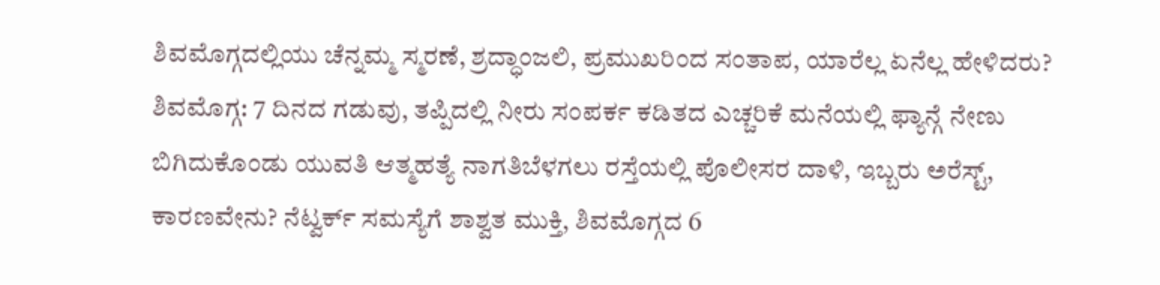ಶಿವಮೊಗ್ಗದಲ್ಲಿಯು ಚೆನ್ನಮ್ಮ ಸ್ಮರಣೆ, ಶ್ರದ್ಧಾಂಜಲಿ, ಪ್ರಮುಖರಿಂದ ಸಂತಾಪ, ಯಾರೆಲ್ಲ ಏನೆಲ್ಲ ಹೇಳಿದರು? ಶಿವಮೊಗ್ಗ: 7 ದಿನದ ಗಡುವು, ತಪ್ಪಿದಲ್ಲಿ ನೀರು ಸಂಪರ್ಕ ಕಡಿತದ ಎಚ್ಚರಿಕೆ ಮನೆಯಲ್ಲಿ ಫ್ಯಾನ್ಗೆ ನೇಣು ಬಿಗಿದುಕೊಂಡು ಯುವತಿ ಆತ್ಮಹತ್ಯೆ ನಾಗತಿಬೆಳಗಲು ರಸ್ತೆಯಲ್ಲಿ ಪೊಲೀಸರ ದಾಳಿ, ಇಬ್ಬರು ಅರೆಸ್ಟ್, ಕಾರಣವೇನು? ನೆಟ್ವರ್ಕ್ ಸಮಸ್ಯೆಗೆ ಶಾಶ್ವತ ಮುಕ್ತಿ, ಶಿವಮೊಗ್ಗದ 6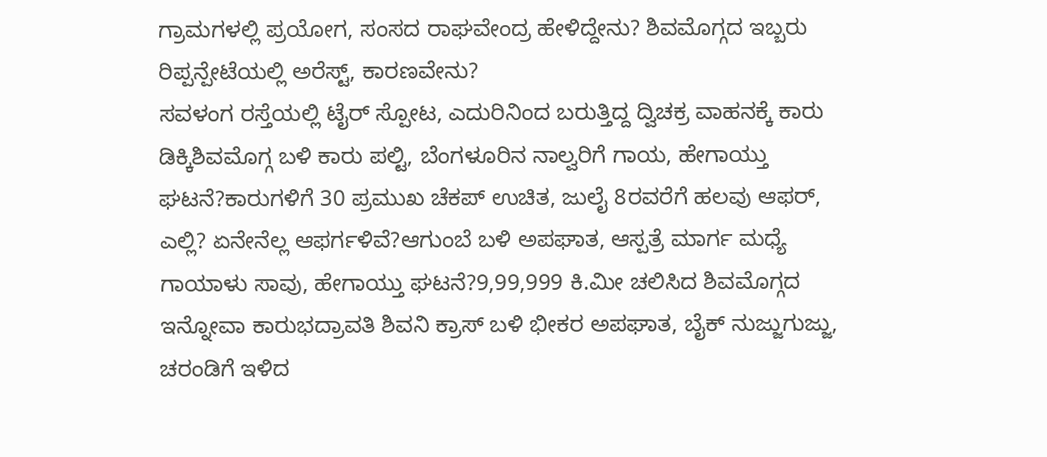ಗ್ರಾಮಗಳಲ್ಲಿ ಪ್ರಯೋಗ, ಸಂಸದ ರಾಘವೇಂದ್ರ ಹೇಳಿದ್ದೇನು? ಶಿವಮೊಗ್ಗದ ಇಬ್ಬರು ರಿಪ್ಪನ್ಪೇಟೆಯಲ್ಲಿ ಅರೆಸ್ಟ್, ಕಾರಣವೇನು?
ಸವಳಂಗ ರಸ್ತೆಯಲ್ಲಿ ಟೈರ್ ಸ್ಪೋಟ, ಎದುರಿನಿಂದ ಬರುತ್ತಿದ್ದ ದ್ವಿಚಕ್ರ ವಾಹನಕ್ಕೆ ಕಾರು ಡಿಕ್ಕಿಶಿವಮೊಗ್ಗ ಬಳಿ ಕಾರು ಪಲ್ಟಿ, ಬೆಂಗಳೂರಿನ ನಾಲ್ವರಿಗೆ ಗಾಯ, ಹೇಗಾಯ್ತು ಘಟನೆ?ಕಾರುಗಳಿಗೆ 30 ಪ್ರಮುಖ ಚೆಕಪ್ ಉಚಿತ, ಜುಲೈ 8ರವರೆಗೆ ಹಲವು ಆಫರ್, ಎಲ್ಲಿ? ಏನೇನೆಲ್ಲ ಆಫರ್ಗಳಿವೆ?ಆಗುಂಬೆ ಬಳಿ ಅಪಘಾತ, ಆಸ್ಪತ್ರೆ ಮಾರ್ಗ ಮಧ್ಯೆ ಗಾಯಾಳು ಸಾವು, ಹೇಗಾಯ್ತು ಘಟನೆ?9,99,999 ಕಿ.ಮೀ ಚಲಿಸಿದ ಶಿವಮೊಗ್ಗದ ಇನ್ನೋವಾ ಕಾರುಭದ್ರಾವತಿ ಶಿವನಿ ಕ್ರಾಸ್ ಬಳಿ ಭೀಕರ ಅಪಘಾತ, ಬೈಕ್ ನುಜ್ಜುಗುಜ್ಜು, ಚರಂಡಿಗೆ ಇಳಿದ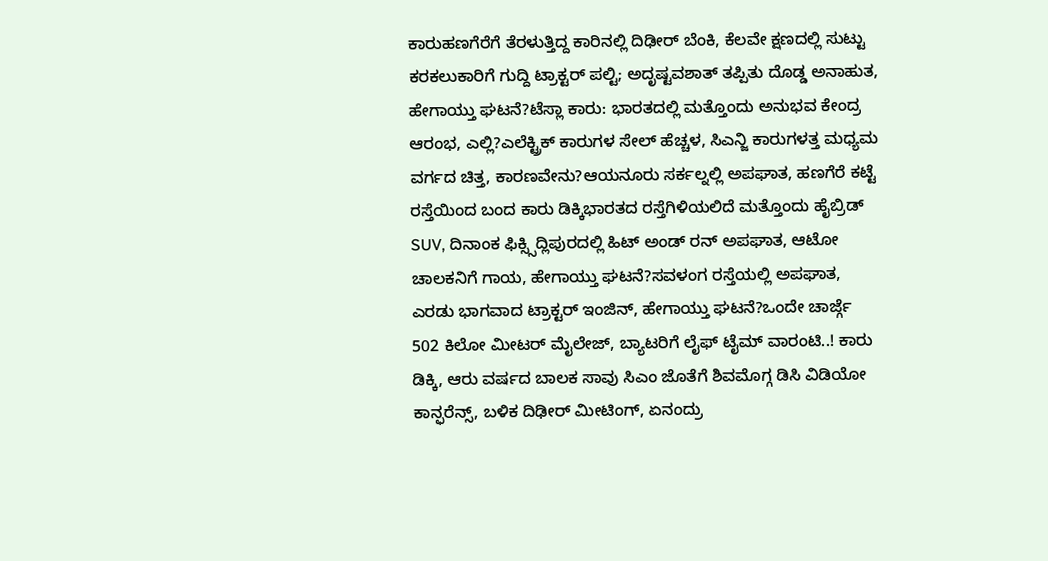ಕಾರುಹಣಗೆರೆಗೆ ತೆರಳುತ್ತಿದ್ದ ಕಾರಿನಲ್ಲಿ ದಿಢೀರ್ ಬೆಂಕಿ, ಕೆಲವೇ ಕ್ಷಣದಲ್ಲಿ ಸುಟ್ಟು ಕರಕಲುಕಾರಿಗೆ ಗುದ್ದಿ ಟ್ರಾಕ್ಟರ್ ಪಲ್ಟಿ; ಅದೃಷ್ಟವಶಾತ್ ತಪ್ಪಿತು ದೊಡ್ಡ ಅನಾಹುತ, ಹೇಗಾಯ್ತು ಘಟನೆ?ಟೆಸ್ಲಾ ಕಾರು: ಭಾರತದಲ್ಲಿ ಮತ್ತೊಂದು ಅನುಭವ ಕೇಂದ್ರ ಆರಂಭ, ಎಲ್ಲಿ?ಎಲೆಕ್ಟ್ರಿಕ್ ಕಾರುಗಳ ಸೇಲ್ ಹೆಚ್ಚಳ, ಸಿಎನ್ಜಿ ಕಾರುಗಳತ್ತ ಮಧ್ಯಮ ವರ್ಗದ ಚಿತ್ತ, ಕಾರಣವೇನು?ಆಯನೂರು ಸರ್ಕಲ್ನಲ್ಲಿ ಅಪಘಾತ, ಹಣಗೆರೆ ಕಟ್ಟೆ ರಸ್ತೆಯಿಂದ ಬಂದ ಕಾರು ಡಿಕ್ಕಿಭಾರತದ ರಸ್ತೆಗಿಳಿಯಲಿದೆ ಮತ್ತೊಂದು ಹೈಬ್ರಿಡ್ SUV, ದಿನಾಂಕ ಫಿಕ್ಸ್ಸಿದ್ಲಿಪುರದಲ್ಲಿ ಹಿಟ್ ಅಂಡ್ ರನ್ ಅಪಘಾತ, ಆಟೋ ಚಾಲಕನಿಗೆ ಗಾಯ, ಹೇಗಾಯ್ತು ಘಟನೆ?ಸವಳಂಗ ರಸ್ತೆಯಲ್ಲಿ ಅಪಘಾತ, ಎರಡು ಭಾಗವಾದ ಟ್ರಾಕ್ಟರ್ ಇಂಜಿನ್, ಹೇಗಾಯ್ತು ಘಟನೆ?ಒಂದೇ ಚಾರ್ಜ್ಗೆ 502 ಕಿಲೋ ಮೀಟರ್ ಮೈಲೇಜ್, ಬ್ಯಾಟರಿಗೆ ಲೈಫ್ ಟೈಮ್ ವಾರಂಟಿ..! ಕಾರು ಡಿಕ್ಕಿ, ಆರು ವರ್ಷದ ಬಾಲಕ ಸಾವು ಸಿಎಂ ಜೊತೆಗೆ ಶಿವಮೊಗ್ಗ ಡಿಸಿ ವಿಡಿಯೋ ಕಾನ್ಫರೆನ್ಸ್, ಬಳಿಕ ದಿಢೀರ್ ಮೀಟಿಂಗ್, ಏನಂದ್ರು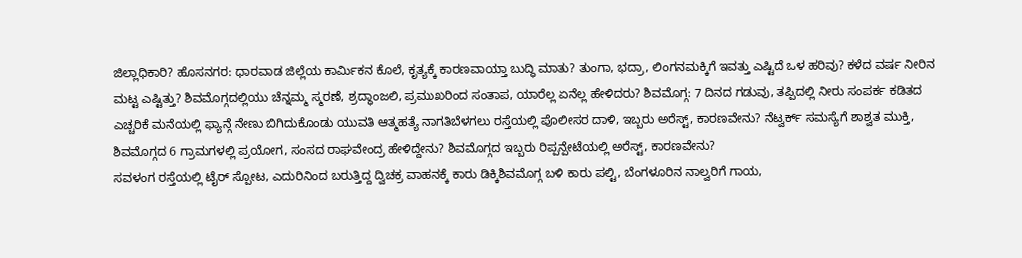ಜಿಲ್ಲಾಧಿಕಾರಿ? ಹೊಸನಗರ: ಧಾರವಾಡ ಜಿಲ್ಲೆಯ ಕಾರ್ಮಿಕನ ಕೊಲೆ, ಕೃತ್ಯಕ್ಕೆ ಕಾರಣವಾಯ್ತಾ ಬುದ್ಧಿ ಮಾತು? ತುಂಗಾ, ಭದ್ರಾ, ಲಿಂಗನಮಕ್ಕಿಗೆ ಇವತ್ತು ಎಷ್ಟಿದೆ ಒಳ ಹರಿವು? ಕಳೆದ ವರ್ಷ ನೀರಿನ ಮಟ್ಟ ಎಷ್ಟಿತ್ತು? ಶಿವಮೊಗ್ಗದಲ್ಲಿಯು ಚೆನ್ನಮ್ಮ ಸ್ಮರಣೆ, ಶ್ರದ್ಧಾಂಜಲಿ, ಪ್ರಮುಖರಿಂದ ಸಂತಾಪ, ಯಾರೆಲ್ಲ ಏನೆಲ್ಲ ಹೇಳಿದರು? ಶಿವಮೊಗ್ಗ: 7 ದಿನದ ಗಡುವು, ತಪ್ಪಿದಲ್ಲಿ ನೀರು ಸಂಪರ್ಕ ಕಡಿತದ ಎಚ್ಚರಿಕೆ ಮನೆಯಲ್ಲಿ ಫ್ಯಾನ್ಗೆ ನೇಣು ಬಿಗಿದುಕೊಂಡು ಯುವತಿ ಆತ್ಮಹತ್ಯೆ ನಾಗತಿಬೆಳಗಲು ರಸ್ತೆಯಲ್ಲಿ ಪೊಲೀಸರ ದಾಳಿ, ಇಬ್ಬರು ಅರೆಸ್ಟ್, ಕಾರಣವೇನು? ನೆಟ್ವರ್ಕ್ ಸಮಸ್ಯೆಗೆ ಶಾಶ್ವತ ಮುಕ್ತಿ, ಶಿವಮೊಗ್ಗದ 6 ಗ್ರಾಮಗಳಲ್ಲಿ ಪ್ರಯೋಗ, ಸಂಸದ ರಾಘವೇಂದ್ರ ಹೇಳಿದ್ದೇನು? ಶಿವಮೊಗ್ಗದ ಇಬ್ಬರು ರಿಪ್ಪನ್ಪೇಟೆಯಲ್ಲಿ ಅರೆಸ್ಟ್, ಕಾರಣವೇನು?
ಸವಳಂಗ ರಸ್ತೆಯಲ್ಲಿ ಟೈರ್ ಸ್ಪೋಟ, ಎದುರಿನಿಂದ ಬರುತ್ತಿದ್ದ ದ್ವಿಚಕ್ರ ವಾಹನಕ್ಕೆ ಕಾರು ಡಿಕ್ಕಿಶಿವಮೊಗ್ಗ ಬಳಿ ಕಾರು ಪಲ್ಟಿ, ಬೆಂಗಳೂರಿನ ನಾಲ್ವರಿಗೆ ಗಾಯ,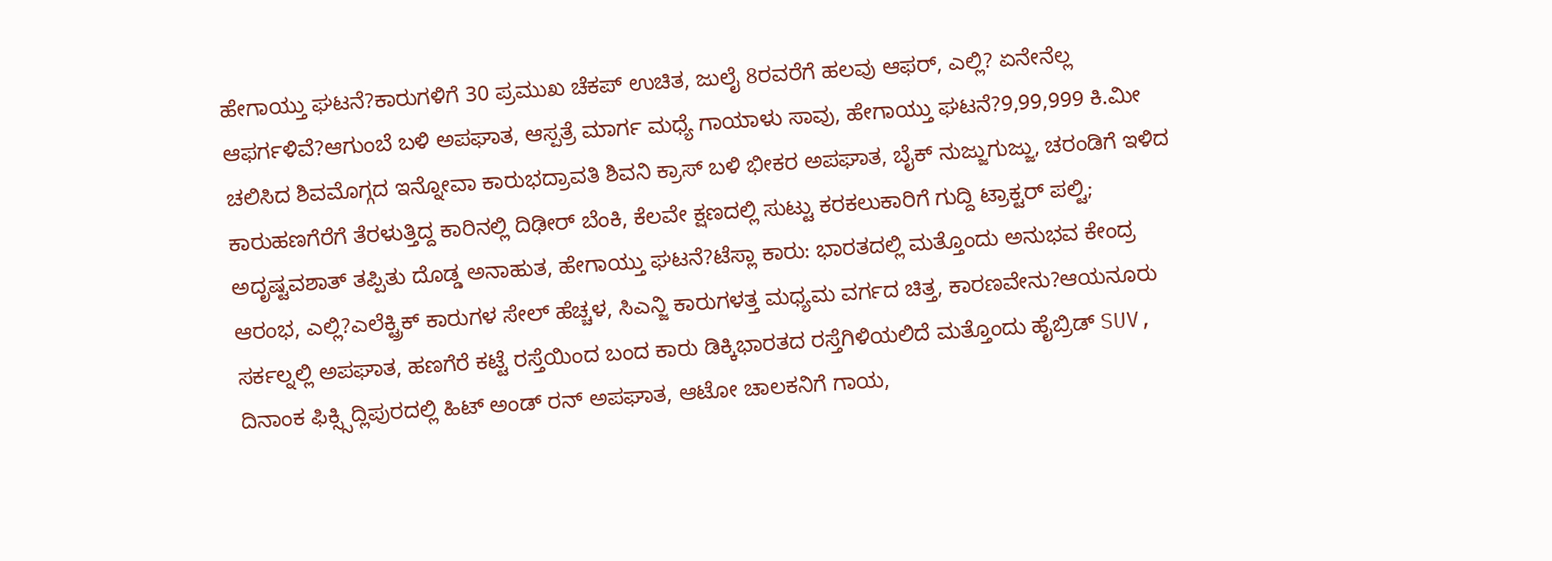ಹೇಗಾಯ್ತು ಘಟನೆ?ಕಾರುಗಳಿಗೆ 30 ಪ್ರಮುಖ ಚೆಕಪ್ ಉಚಿತ, ಜುಲೈ 8ರವರೆಗೆ ಹಲವು ಆಫರ್, ಎಲ್ಲಿ? ಏನೇನೆಲ್ಲ ಆಫರ್ಗಳಿವೆ?ಆಗುಂಬೆ ಬಳಿ ಅಪಘಾತ, ಆಸ್ಪತ್ರೆ ಮಾರ್ಗ ಮಧ್ಯೆ ಗಾಯಾಳು ಸಾವು, ಹೇಗಾಯ್ತು ಘಟನೆ?9,99,999 ಕಿ.ಮೀ ಚಲಿಸಿದ ಶಿವಮೊಗ್ಗದ ಇನ್ನೋವಾ ಕಾರುಭದ್ರಾವತಿ ಶಿವನಿ ಕ್ರಾಸ್ ಬಳಿ ಭೀಕರ ಅಪಘಾತ, ಬೈಕ್ ನುಜ್ಜುಗುಜ್ಜು, ಚರಂಡಿಗೆ ಇಳಿದ ಕಾರುಹಣಗೆರೆಗೆ ತೆರಳುತ್ತಿದ್ದ ಕಾರಿನಲ್ಲಿ ದಿಢೀರ್ ಬೆಂಕಿ, ಕೆಲವೇ ಕ್ಷಣದಲ್ಲಿ ಸುಟ್ಟು ಕರಕಲುಕಾರಿಗೆ ಗುದ್ದಿ ಟ್ರಾಕ್ಟರ್ ಪಲ್ಟಿ; ಅದೃಷ್ಟವಶಾತ್ ತಪ್ಪಿತು ದೊಡ್ಡ ಅನಾಹುತ, ಹೇಗಾಯ್ತು ಘಟನೆ?ಟೆಸ್ಲಾ ಕಾರು: ಭಾರತದಲ್ಲಿ ಮತ್ತೊಂದು ಅನುಭವ ಕೇಂದ್ರ ಆರಂಭ, ಎಲ್ಲಿ?ಎಲೆಕ್ಟ್ರಿಕ್ ಕಾರುಗಳ ಸೇಲ್ ಹೆಚ್ಚಳ, ಸಿಎನ್ಜಿ ಕಾರುಗಳತ್ತ ಮಧ್ಯಮ ವರ್ಗದ ಚಿತ್ತ, ಕಾರಣವೇನು?ಆಯನೂರು ಸರ್ಕಲ್ನಲ್ಲಿ ಅಪಘಾತ, ಹಣಗೆರೆ ಕಟ್ಟೆ ರಸ್ತೆಯಿಂದ ಬಂದ ಕಾರು ಡಿಕ್ಕಿಭಾರತದ ರಸ್ತೆಗಿಳಿಯಲಿದೆ ಮತ್ತೊಂದು ಹೈಬ್ರಿಡ್ SUV, ದಿನಾಂಕ ಫಿಕ್ಸ್ಸಿದ್ಲಿಪುರದಲ್ಲಿ ಹಿಟ್ ಅಂಡ್ ರನ್ ಅಪಘಾತ, ಆಟೋ ಚಾಲಕನಿಗೆ ಗಾಯ,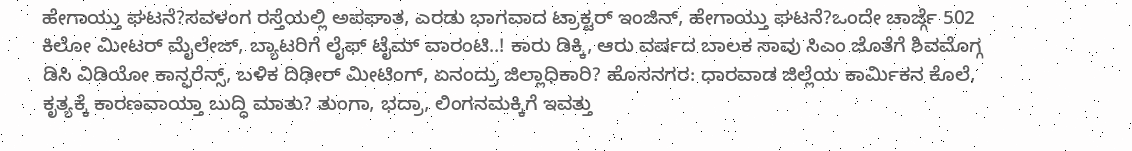ಹೇಗಾಯ್ತು ಘಟನೆ?ಸವಳಂಗ ರಸ್ತೆಯಲ್ಲಿ ಅಪಘಾತ, ಎರಡು ಭಾಗವಾದ ಟ್ರಾಕ್ಟರ್ ಇಂಜಿನ್, ಹೇಗಾಯ್ತು ಘಟನೆ?ಒಂದೇ ಚಾರ್ಜ್ಗೆ 502 ಕಿಲೋ ಮೀಟರ್ ಮೈಲೇಜ್, ಬ್ಯಾಟರಿಗೆ ಲೈಫ್ ಟೈಮ್ ವಾರಂಟಿ..! ಕಾರು ಡಿಕ್ಕಿ, ಆರು ವರ್ಷದ ಬಾಲಕ ಸಾವು ಸಿಎಂ ಜೊತೆಗೆ ಶಿವಮೊಗ್ಗ ಡಿಸಿ ವಿಡಿಯೋ ಕಾನ್ಫರೆನ್ಸ್, ಬಳಿಕ ದಿಢೀರ್ ಮೀಟಿಂಗ್, ಏನಂದ್ರು ಜಿಲ್ಲಾಧಿಕಾರಿ? ಹೊಸನಗರ: ಧಾರವಾಡ ಜಿಲ್ಲೆಯ ಕಾರ್ಮಿಕನ ಕೊಲೆ, ಕೃತ್ಯಕ್ಕೆ ಕಾರಣವಾಯ್ತಾ ಬುದ್ಧಿ ಮಾತು? ತುಂಗಾ, ಭದ್ರಾ, ಲಿಂಗನಮಕ್ಕಿಗೆ ಇವತ್ತು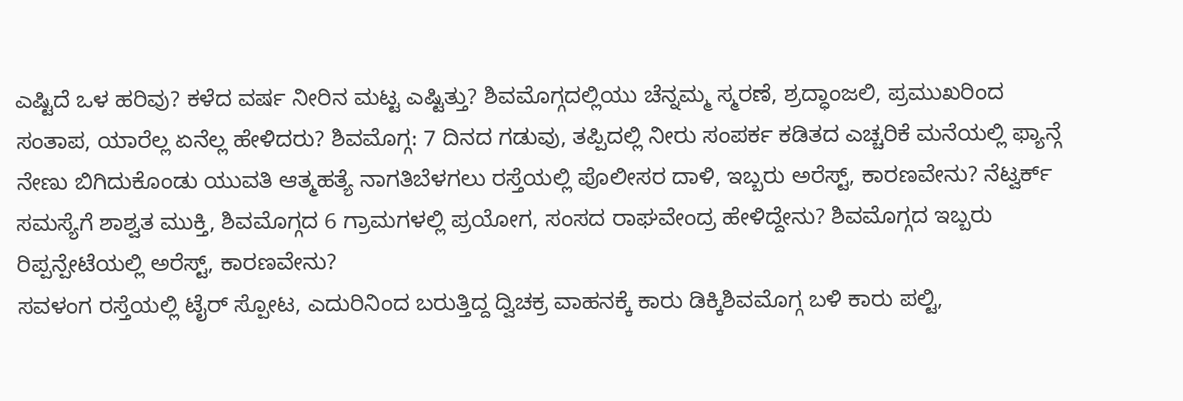ಎಷ್ಟಿದೆ ಒಳ ಹರಿವು? ಕಳೆದ ವರ್ಷ ನೀರಿನ ಮಟ್ಟ ಎಷ್ಟಿತ್ತು? ಶಿವಮೊಗ್ಗದಲ್ಲಿಯು ಚೆನ್ನಮ್ಮ ಸ್ಮರಣೆ, ಶ್ರದ್ಧಾಂಜಲಿ, ಪ್ರಮುಖರಿಂದ ಸಂತಾಪ, ಯಾರೆಲ್ಲ ಏನೆಲ್ಲ ಹೇಳಿದರು? ಶಿವಮೊಗ್ಗ: 7 ದಿನದ ಗಡುವು, ತಪ್ಪಿದಲ್ಲಿ ನೀರು ಸಂಪರ್ಕ ಕಡಿತದ ಎಚ್ಚರಿಕೆ ಮನೆಯಲ್ಲಿ ಫ್ಯಾನ್ಗೆ ನೇಣು ಬಿಗಿದುಕೊಂಡು ಯುವತಿ ಆತ್ಮಹತ್ಯೆ ನಾಗತಿಬೆಳಗಲು ರಸ್ತೆಯಲ್ಲಿ ಪೊಲೀಸರ ದಾಳಿ, ಇಬ್ಬರು ಅರೆಸ್ಟ್, ಕಾರಣವೇನು? ನೆಟ್ವರ್ಕ್ ಸಮಸ್ಯೆಗೆ ಶಾಶ್ವತ ಮುಕ್ತಿ, ಶಿವಮೊಗ್ಗದ 6 ಗ್ರಾಮಗಳಲ್ಲಿ ಪ್ರಯೋಗ, ಸಂಸದ ರಾಘವೇಂದ್ರ ಹೇಳಿದ್ದೇನು? ಶಿವಮೊಗ್ಗದ ಇಬ್ಬರು ರಿಪ್ಪನ್ಪೇಟೆಯಲ್ಲಿ ಅರೆಸ್ಟ್, ಕಾರಣವೇನು?
ಸವಳಂಗ ರಸ್ತೆಯಲ್ಲಿ ಟೈರ್ ಸ್ಪೋಟ, ಎದುರಿನಿಂದ ಬರುತ್ತಿದ್ದ ದ್ವಿಚಕ್ರ ವಾಹನಕ್ಕೆ ಕಾರು ಡಿಕ್ಕಿಶಿವಮೊಗ್ಗ ಬಳಿ ಕಾರು ಪಲ್ಟಿ,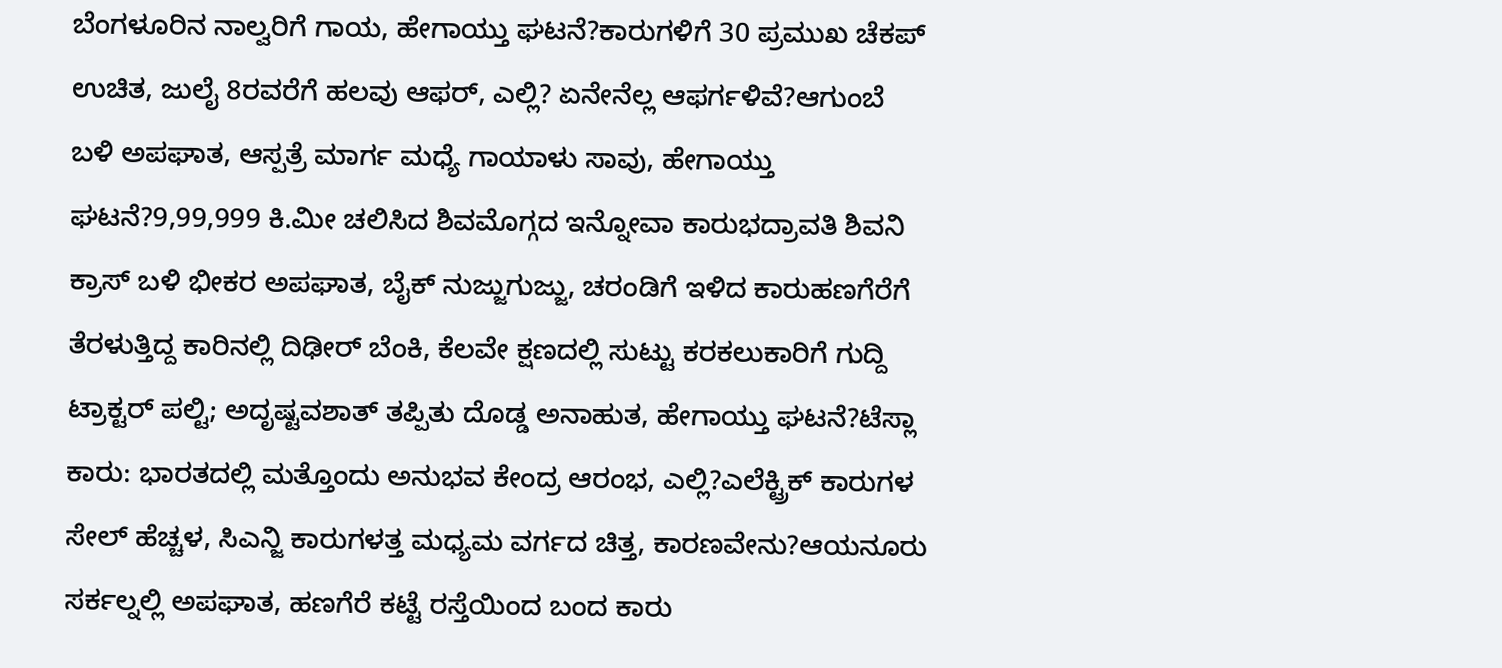ಬೆಂಗಳೂರಿನ ನಾಲ್ವರಿಗೆ ಗಾಯ, ಹೇಗಾಯ್ತು ಘಟನೆ?ಕಾರುಗಳಿಗೆ 30 ಪ್ರಮುಖ ಚೆಕಪ್ ಉಚಿತ, ಜುಲೈ 8ರವರೆಗೆ ಹಲವು ಆಫರ್, ಎಲ್ಲಿ? ಏನೇನೆಲ್ಲ ಆಫರ್ಗಳಿವೆ?ಆಗುಂಬೆ ಬಳಿ ಅಪಘಾತ, ಆಸ್ಪತ್ರೆ ಮಾರ್ಗ ಮಧ್ಯೆ ಗಾಯಾಳು ಸಾವು, ಹೇಗಾಯ್ತು ಘಟನೆ?9,99,999 ಕಿ.ಮೀ ಚಲಿಸಿದ ಶಿವಮೊಗ್ಗದ ಇನ್ನೋವಾ ಕಾರುಭದ್ರಾವತಿ ಶಿವನಿ ಕ್ರಾಸ್ ಬಳಿ ಭೀಕರ ಅಪಘಾತ, ಬೈಕ್ ನುಜ್ಜುಗುಜ್ಜು, ಚರಂಡಿಗೆ ಇಳಿದ ಕಾರುಹಣಗೆರೆಗೆ ತೆರಳುತ್ತಿದ್ದ ಕಾರಿನಲ್ಲಿ ದಿಢೀರ್ ಬೆಂಕಿ, ಕೆಲವೇ ಕ್ಷಣದಲ್ಲಿ ಸುಟ್ಟು ಕರಕಲುಕಾರಿಗೆ ಗುದ್ದಿ ಟ್ರಾಕ್ಟರ್ ಪಲ್ಟಿ; ಅದೃಷ್ಟವಶಾತ್ ತಪ್ಪಿತು ದೊಡ್ಡ ಅನಾಹುತ, ಹೇಗಾಯ್ತು ಘಟನೆ?ಟೆಸ್ಲಾ ಕಾರು: ಭಾರತದಲ್ಲಿ ಮತ್ತೊಂದು ಅನುಭವ ಕೇಂದ್ರ ಆರಂಭ, ಎಲ್ಲಿ?ಎಲೆಕ್ಟ್ರಿಕ್ ಕಾರುಗಳ ಸೇಲ್ ಹೆಚ್ಚಳ, ಸಿಎನ್ಜಿ ಕಾರುಗಳತ್ತ ಮಧ್ಯಮ ವರ್ಗದ ಚಿತ್ತ, ಕಾರಣವೇನು?ಆಯನೂರು ಸರ್ಕಲ್ನಲ್ಲಿ ಅಪಘಾತ, ಹಣಗೆರೆ ಕಟ್ಟೆ ರಸ್ತೆಯಿಂದ ಬಂದ ಕಾರು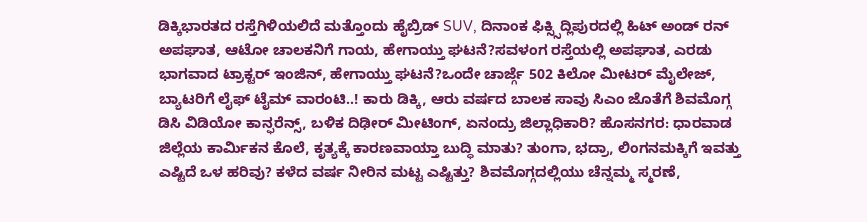ಡಿಕ್ಕಿಭಾರತದ ರಸ್ತೆಗಿಳಿಯಲಿದೆ ಮತ್ತೊಂದು ಹೈಬ್ರಿಡ್ SUV, ದಿನಾಂಕ ಫಿಕ್ಸ್ಸಿದ್ಲಿಪುರದಲ್ಲಿ ಹಿಟ್ ಅಂಡ್ ರನ್ ಅಪಘಾತ, ಆಟೋ ಚಾಲಕನಿಗೆ ಗಾಯ, ಹೇಗಾಯ್ತು ಘಟನೆ?ಸವಳಂಗ ರಸ್ತೆಯಲ್ಲಿ ಅಪಘಾತ, ಎರಡು ಭಾಗವಾದ ಟ್ರಾಕ್ಟರ್ ಇಂಜಿನ್, ಹೇಗಾಯ್ತು ಘಟನೆ?ಒಂದೇ ಚಾರ್ಜ್ಗೆ 502 ಕಿಲೋ ಮೀಟರ್ ಮೈಲೇಜ್, ಬ್ಯಾಟರಿಗೆ ಲೈಫ್ ಟೈಮ್ ವಾರಂಟಿ..! ಕಾರು ಡಿಕ್ಕಿ, ಆರು ವರ್ಷದ ಬಾಲಕ ಸಾವು ಸಿಎಂ ಜೊತೆಗೆ ಶಿವಮೊಗ್ಗ ಡಿಸಿ ವಿಡಿಯೋ ಕಾನ್ಫರೆನ್ಸ್, ಬಳಿಕ ದಿಢೀರ್ ಮೀಟಿಂಗ್, ಏನಂದ್ರು ಜಿಲ್ಲಾಧಿಕಾರಿ? ಹೊಸನಗರ: ಧಾರವಾಡ ಜಿಲ್ಲೆಯ ಕಾರ್ಮಿಕನ ಕೊಲೆ, ಕೃತ್ಯಕ್ಕೆ ಕಾರಣವಾಯ್ತಾ ಬುದ್ಧಿ ಮಾತು? ತುಂಗಾ, ಭದ್ರಾ, ಲಿಂಗನಮಕ್ಕಿಗೆ ಇವತ್ತು ಎಷ್ಟಿದೆ ಒಳ ಹರಿವು? ಕಳೆದ ವರ್ಷ ನೀರಿನ ಮಟ್ಟ ಎಷ್ಟಿತ್ತು? ಶಿವಮೊಗ್ಗದಲ್ಲಿಯು ಚೆನ್ನಮ್ಮ ಸ್ಮರಣೆ,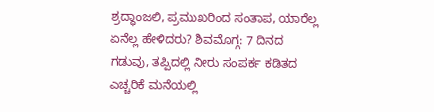ಶ್ರದ್ಧಾಂಜಲಿ, ಪ್ರಮುಖರಿಂದ ಸಂತಾಪ, ಯಾರೆಲ್ಲ ಏನೆಲ್ಲ ಹೇಳಿದರು? ಶಿವಮೊಗ್ಗ: 7 ದಿನದ ಗಡುವು, ತಪ್ಪಿದಲ್ಲಿ ನೀರು ಸಂಪರ್ಕ ಕಡಿತದ ಎಚ್ಚರಿಕೆ ಮನೆಯಲ್ಲಿ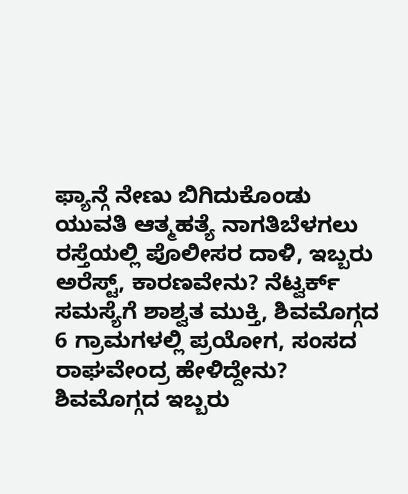ಫ್ಯಾನ್ಗೆ ನೇಣು ಬಿಗಿದುಕೊಂಡು ಯುವತಿ ಆತ್ಮಹತ್ಯೆ ನಾಗತಿಬೆಳಗಲು ರಸ್ತೆಯಲ್ಲಿ ಪೊಲೀಸರ ದಾಳಿ, ಇಬ್ಬರು ಅರೆಸ್ಟ್, ಕಾರಣವೇನು? ನೆಟ್ವರ್ಕ್ ಸಮಸ್ಯೆಗೆ ಶಾಶ್ವತ ಮುಕ್ತಿ, ಶಿವಮೊಗ್ಗದ 6 ಗ್ರಾಮಗಳಲ್ಲಿ ಪ್ರಯೋಗ, ಸಂಸದ ರಾಘವೇಂದ್ರ ಹೇಳಿದ್ದೇನು? ಶಿವಮೊಗ್ಗದ ಇಬ್ಬರು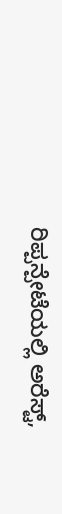ರಿಪ್ಪನ್ಪೇಟೆಯಲ್ಲಿ ಅರೆಸ್ಟ್,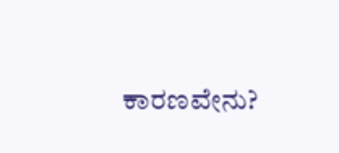ಕಾರಣವೇನು?